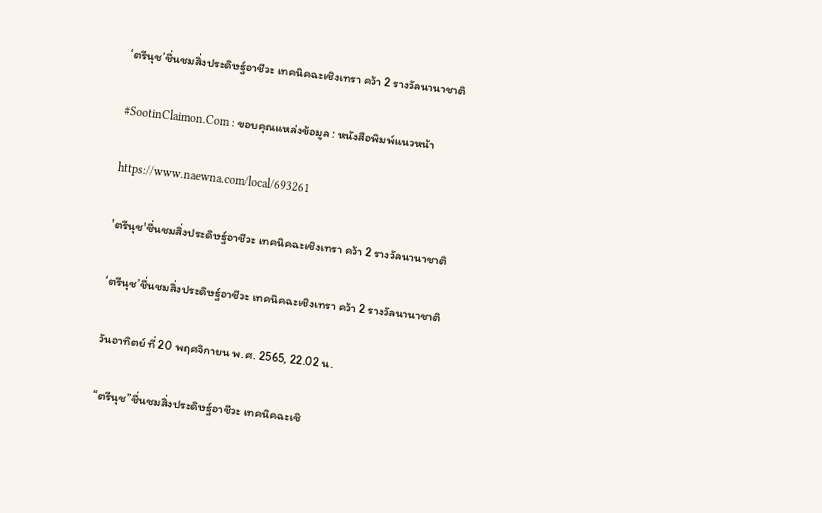‘ตรีนุช’ชื่นชมสิ่งประดิษฐ์อาชีวะ เทคนิคฉะเชิงเทรา คว้า 2 รางวัลนานาชาติ

#SootinClaimon.Com : ขอบคุณแหล่งข้อมูล : หนังสือพิมพ์แนวหน้า

https://www.naewna.com/local/693261

'ตรีนุช'ชื่นชมสิ่งประดิษฐ์อาชีวะ เทคนิคฉะเชิงเทรา คว้า 2 รางวัลนานาชาติ

‘ตรีนุช’ชื่นชมสิ่งประดิษฐ์อาชีวะ เทคนิคฉะเชิงเทรา คว้า 2 รางวัลนานาชาติ

วันอาทิตย์ ที่ 20 พฤศจิกายน พ.ศ. 2565, 22.02 น.

“ตรีนุช”ชื่นชมสิ่งประดิษฐ์อาชีวะ เทคนิคฉะเชิ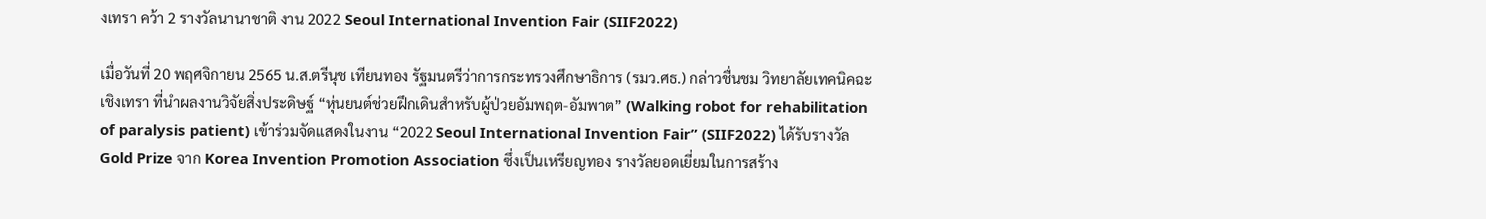งเทรา คว้า 2 รางวัลนานาชาติ งาน 2022 Seoul International Invention Fair (SIIF2022)

เมื่อวันที่ 20 พฤศจิกายน 2565 น.ส.ตรีนุช เทียนทอง รัฐมนตรีว่าการกระทรวงศึกษาธิการ (รมว.ศธ.) กล่าวชื่นชม วิทยาลัยเทคนิคฉะเชิงเทรา ที่นำผลงานวิจัยสิ่งประดิษฐ์ “หุ่นยนต์ช่วยฝึกเดินสำหรับผู้ป่วยอัมพฤต-อัมพาต” (Walking robot for rehabilitation of paralysis patient) เข้าร่วมจัดแสดงในงาน “2022 Seoul International Invention Fair” (SIIF2022) ได้รับรางวัล Gold Prize จาก Korea Invention Promotion Association ซึ่งเป็นเหรียญทอง รางวัลยอดเยี่ยมในการสร้าง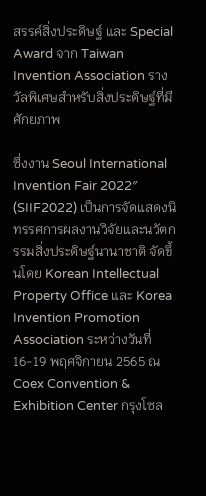สรรค์สิ่งประดิษฐ์ และ Special Award จาก Taiwan Invention Association รางวัลพิเศษสำหรับสิ่งประดิษฐ์ที่มีศักยภาพ

ซึ่งงาน Seoul International Invention Fair 2022″ (SIIF2022) เป็นการจัดแสดงนิทรรศการผลงานวิจัยและนวัตกรรมสิ่งประดิษฐ์นานาชาติ จัดขึ้นโดย Korean Intellectual Property Office และ Korea Invention Promotion Association ระหว่างวันที่ 16-19 พฤศจิกายน 2565 ณ Coex Convention & Exhibition Center กรุงโซล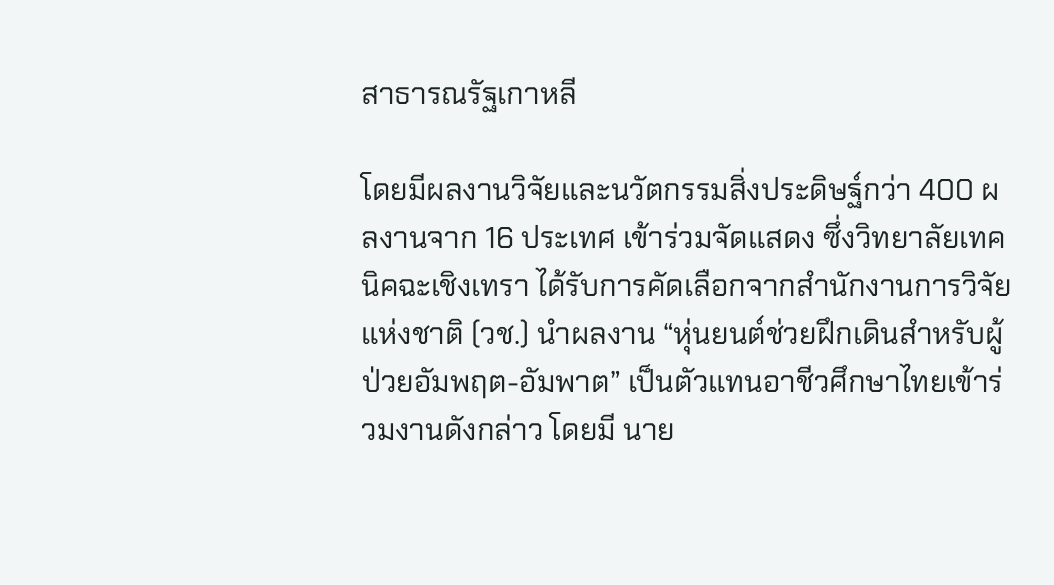สาธารณรัฐเกาหลี

โดยมีผลงานวิจัยและนวัตกรรมสิ่งประดิษฐ์กว่า 400 ผลงานจาก 16 ประเทศ เข้าร่วมจัดแสดง ซึ่งวิทยาลัยเทคนิคฉะเชิงเทรา ได้รับการคัดเลือกจากสำนักงานการวิจัยแห่งชาติ (วช.) นำผลงาน “หุ่นยนต์ช่วยฝึกเดินสำหรับผู้ป่วยอัมพฤต-อัมพาต” เป็นตัวแทนอาชีวศึกษาไทยเข้าร่วมงานดังกล่าว โดยมี นาย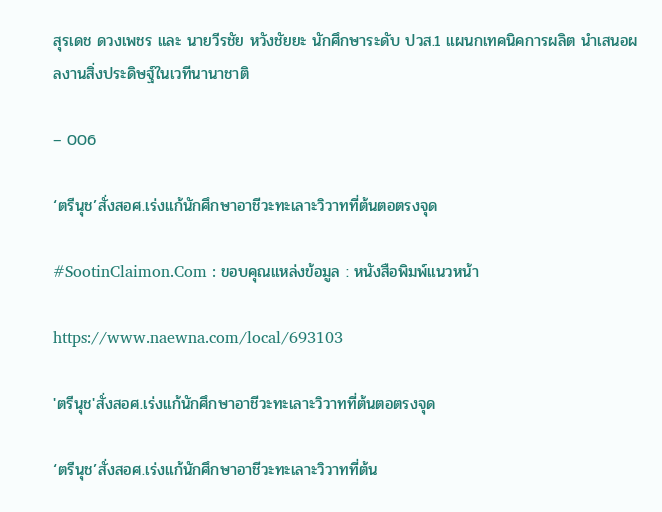สุรเดช ดวงเพชร และ นายวีรชัย หวังชัยยะ นักศึกษาระดับ ปวส.1 แผนกเทคนิคการผลิต นำเสนอผลงานสิ่งประดิษฐ์ในเวทีนานาชาติ

– 006

‘ตรีนุช’สั่งสอศ.เร่งแก้นักศึกษาอาชีวะทะเลาะวิวาทที่ต้นตอตรงจุด

#SootinClaimon.Com : ขอบคุณแหล่งข้อมูล : หนังสือพิมพ์แนวหน้า

https://www.naewna.com/local/693103

'ตรีนุช'สั่งสอศ.เร่งแก้นักศึกษาอาชีวะทะเลาะวิวาทที่ต้นตอตรงจุด

‘ตรีนุช’สั่งสอศ.เร่งแก้นักศึกษาอาชีวะทะเลาะวิวาทที่ต้น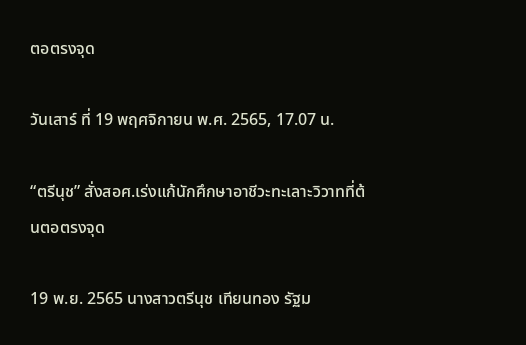ตอตรงจุด

วันเสาร์ ที่ 19 พฤศจิกายน พ.ศ. 2565, 17.07 น.

“ตรีนุช” สั่งสอศ.เร่งแก้นักศึกษาอาชีวะทะเลาะวิวาทที่ต้นตอตรงจุด

19 พ.ย. 2565 นางสาวตรีนุช เทียนทอง รัฐม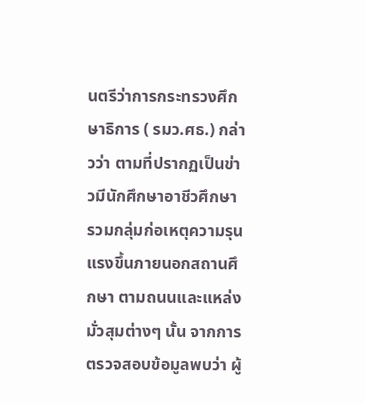นตรีว่าการกระทรวงศึกษาธิการ ( รมว.ศธ.) กล่าวว่า ตามที่ปรากฏเป็นข่าวมีนักศึกษาอาชีวศึกษา รวมกลุ่มก่อเหตุความรุนแรงขึ้นภายนอกสถานศึกษา ตามถนนและแหล่งมั่วสุมต่างๆ นั้น จากการตรวจสอบข้อมูลพบว่า ผู้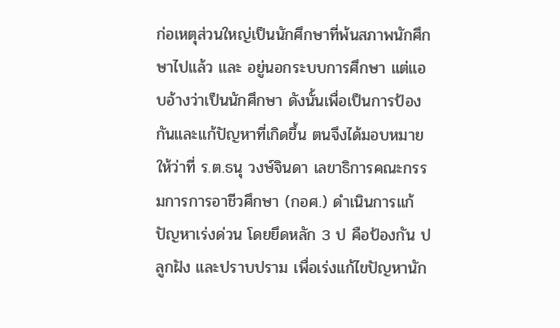ก่อเหตุส่วนใหญ่เป็นนักศึกษาที่พ้นสภาพนักศึกษาไปแล้ว และ อยู่นอกระบบการศึกษา แต่แอบอ้างว่าเป็นนักศึกษา ดังนั้นเพื่อเป็นการป้องกันและแก้ปัญหาที่เกิดขึ้น ตนจึงได้มอบหมายให้ว่าที่ ร.ต.ธนุ วงษ์จินดา เลขาธิการคณะกรรมการการอาชีวศึกษา (กอศ.) ดำเนินการแก้ปัญหาเร่งด่วน โดยยึดหลัก 3 ป คือป้องกัน ปลูกฝัง และปราบปราม เพื่อเร่งแก้ไขปัญหานัก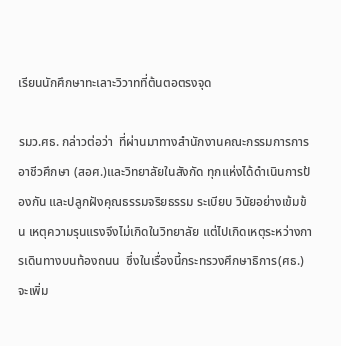เรียนนักศึกษาทะเลาะวิวาทที่ต้นตอตรงจุด

รมว.ศธ. กล่าวต่อว่า  ที่ผ่านมาทางสำนักงานคณะกรรมการการอาชีวศึกษา (สอศ.)และวิทยาลัยในสังกัด ทุกแห่งได้ดำเนินการป้องกัน และปลูกฝังคุณธรรมจริยธรรม ระเบียบ วินัยอย่างเข้มข้น เหตุความรุนแรงจึงไม่เกิดในวิทยาลัย แต่ไปเกิดเหตุระหว่างการเดินทางบนท้องถนน  ซึ่งในเรื่องนี้กระทรวงศึกษาธิการ(ศธ.)จะเพิ่ม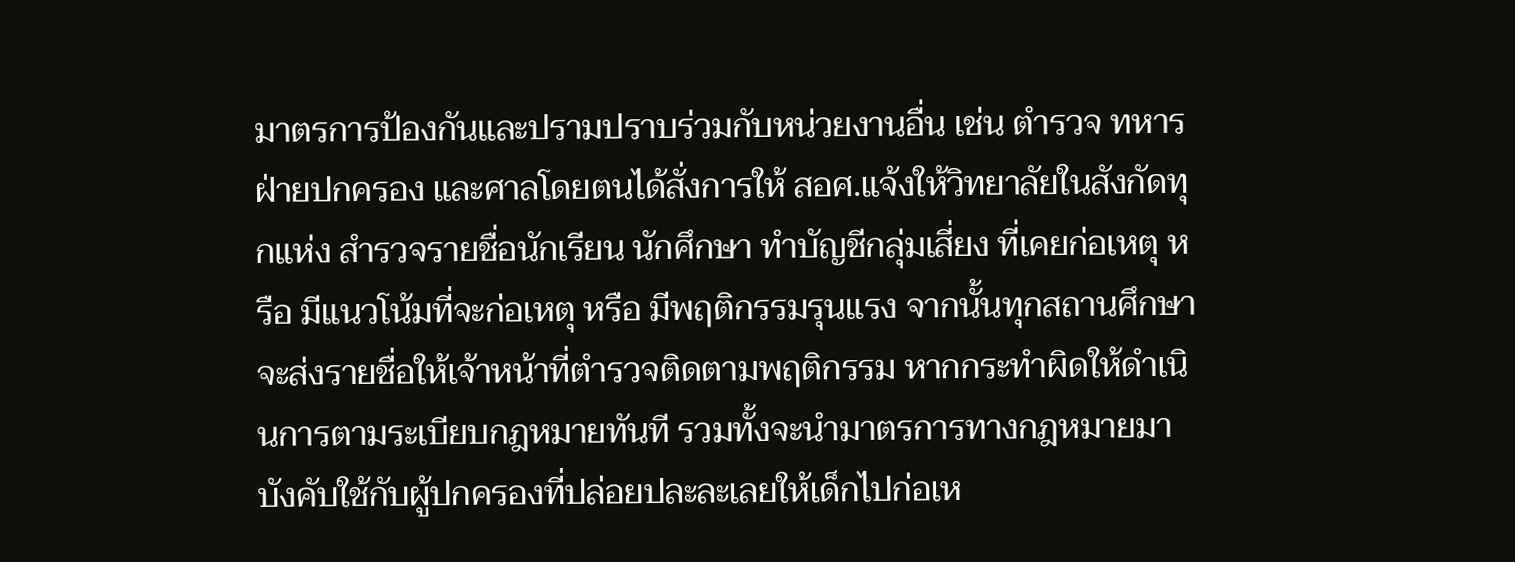มาตรการป้องกันและปรามปราบร่วมกับหน่วยงานอื่น เช่น ตำรวจ ทหาร ฝ่ายปกครอง และศาลโดยตนได้สั่งการให้ สอศ.แจ้งให้วิทยาลัยในสังกัดทุกแห่ง สำรวจรายชื่อนักเรียน นักศึกษา ทำบัญชีกลุ่มเสี่ยง ที่เคยก่อเหตุ หรือ มีแนวโน้มที่จะก่อเหตุ หรือ มีพฤติกรรมรุนแรง จากนั้นทุกสถานศึกษาจะส่งรายชื่อให้เจ้าหน้าที่ตำรวจติดตามพฤติกรรม หากกระทำผิดให้ดำเนินการตามระเบียบกฎหมายทันที รวมทั้งจะนำมาตรการทางกฎหมายมาบังคับใช้กับผู้ปกครองที่ปล่อยปละละเลยให้เด็กไปก่อเห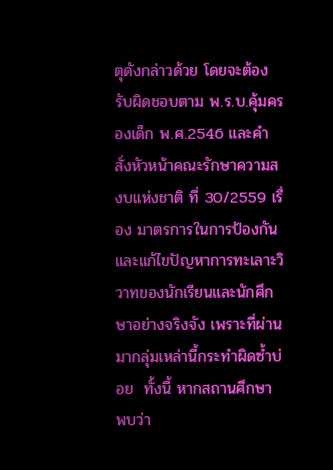ตุดังกล่าวด้วย โดยจะต้องรับผิดชอบตาม พ.ร.บ.คุ้มครองเด็ก พ.ศ.2546 และคำสั่งหัวหน้าคณะรักษาความสงบแห่งชาติ ที่ 30/2559 เรื่อง มาตรการในการป้องกันและแก้ไขปัญหาการทะเลาะวิวาทของนักเรียนและนักศึกษาอย่างจริงจัง เพราะที่ผ่านมากลุ่มเหล่านี้กระทำผิดซ้ำบ่อย  ทั้งนี้ หากสถานศึกษา พบว่า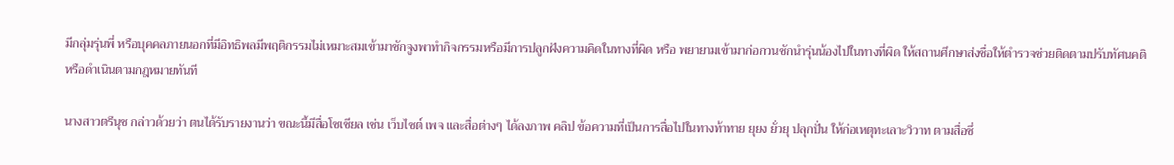มีกลุ่มรุ่นพี่ หรือบุคคลภายนอกที่มีอิทธิพลมีพฤติกรรมไม่เหมาะสมเข้ามาชักจูงพาทำกิจกรรมหรือมีการปลูกฝังความคิดในทางที่ผิด หรือ พยายามเข้ามาก่อกวนชักนำรุ่นน้องไปในทางที่ผิด ให้สถานศึกษาส่งชื่อให้ตำรวจช่วยติดตามปรับทัศนคติ หรือดำเนินตามกฎหมายทันที

นางสาวตรีนุช กล่าวด้วยว่า ตนได้รับรายงานว่า ขณะนี้มีสื่อโซเชียล เช่น เว็บไซต์ เพจ และสื่อต่างๆ ได้ลงภาพ คลิป ข้อความที่เป็นการสื่อไปในทางท้าทาย ยุยง ยั่วยุ ปลุกปั่น ให้ก่อเหตุทะเลาะวิวาท ตามสื่อซึ่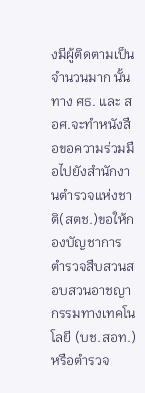งมีผู้ติดตามเป็นจำนวนมาก นั้น ทาง ศธ. และ สอศ.จะทำหนังสือขอความร่วมมือไปยังสำนักงานตำรวจแห่งชาติ(สตช.)ขอให้กองบัญชาการ ตำรวจสืบสวนสอบสวนอาชญากรรมทางเทคโนโลยี (บช.สอท.) หรือตำรวจ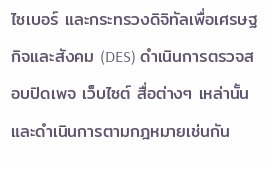ไซเบอร์ และกระทรวงดิจิทัลเพื่อเศรษฐกิจและสังคม (DES) ดำเนินการตรวจสอบปิดเพจ เว็บไซต์ สื่อต่างๆ เหล่านั้น และดำเนินการตามกฎหมายเช่นกัน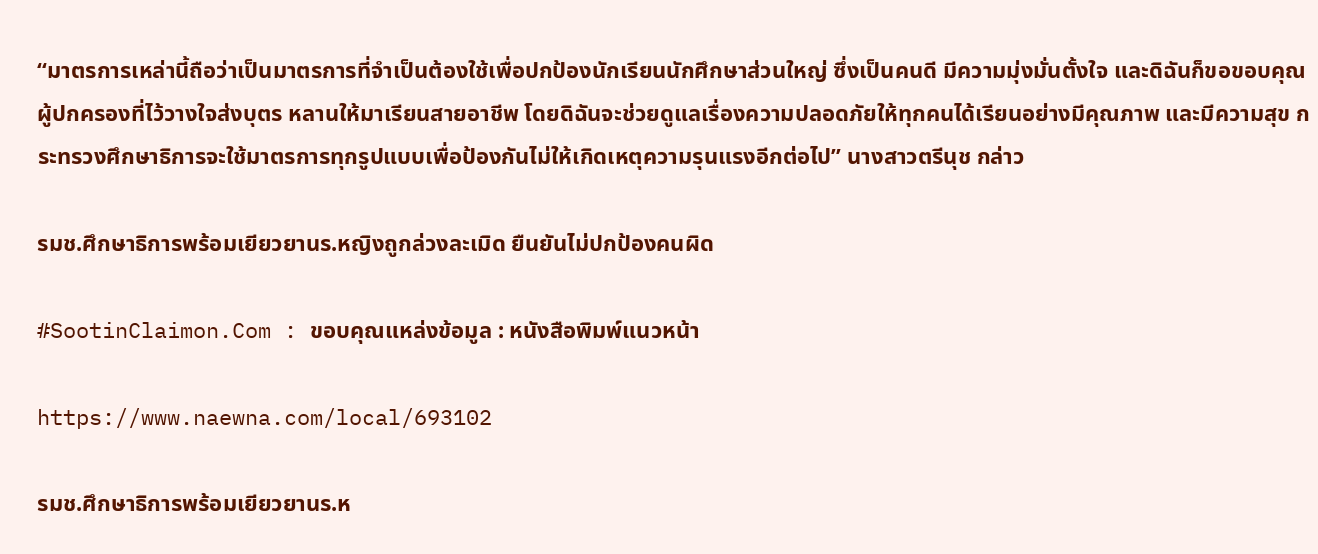“มาตรการเหล่านี้ถือว่าเป็นมาตรการที่จำเป็นต้องใช้เพื่อปกป้องนักเรียนนักศึกษาส่วนใหญ่ ซึ่งเป็นคนดี มีความมุ่งมั่นตั้งใจ และดิฉันก็ขอขอบคุณผู้ปกครองที่ไว้วางใจส่งบุตร หลานให้มาเรียนสายอาชีพ โดยดิฉันจะช่วยดูแลเรื่องความปลอดภัยให้ทุกคนได้เรียนอย่างมีคุณภาพ และมีความสุข กระทรวงศึกษาธิการจะใช้มาตรการทุกรูปแบบเพื่อป้องกันไม่ให้เกิดเหตุความรุนแรงอีกต่อไป” นางสาวตรีนุช กล่าว

รมช.ศึกษาธิการพร้อมเยียวยานร.หญิงถูกล่วงละเมิด ยืนยันไม่ปกป้องคนผิด

#SootinClaimon.Com : ขอบคุณแหล่งข้อมูล : หนังสือพิมพ์แนวหน้า

https://www.naewna.com/local/693102

รมช.ศึกษาธิการพร้อมเยียวยานร.ห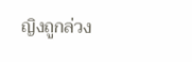ญิงถูกล่วง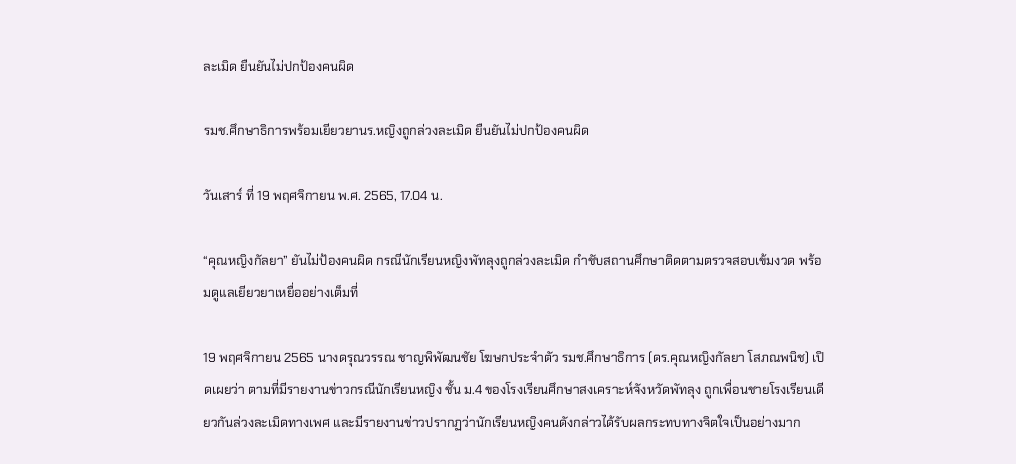ละเมิด ยืนยันไม่ปกป้องคนผิด

รมช.ศึกษาธิการพร้อมเยียวยานร.หญิงถูกล่วงละเมิด ยืนยันไม่ปกป้องคนผิด

วันเสาร์ ที่ 19 พฤศจิกายน พ.ศ. 2565, 17.04 น.

“คุณหญิงกัลยา” ยันไม่ป้องคนผิด กรณีนักเรียนหญิงพัทลุงถูกล่วงละเมิด กำชับสถานศึกษาติดตามตรวจสอบเข้มงวด พร้อมดูแลเยียวยาเหยื่ออย่างเต็มที่

19 พฤศจิกายน 2565 นางดรุณวรรณ ชาญพิพัฒนชัย โฆษกประจำตัว รมช.ศึกษาธิการ (ดร.คุณหญิงกัลยา โสภณพนิช) เปิดเผยว่า ตามที่มีรายงานข่าวกรณีนักเรียนหญิง ชั้น ม.4 ของโรงเรียนศึกษาสงเคราะห์จังหวัดพัทลุง ถูกเพื่อนชายโรงเรียนเดียวกันล่วงละเมิดทางเพศ และมีรายงานข่าวปรากฏว่านักเรียนหญิงคนดังกล่าวได้รับผลกระทบทางจิตใจเป็นอย่างมาก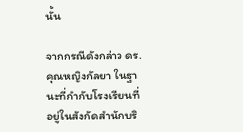นั้น

จากกรณีดังกล่าว ดร.คุณหญิงกัลยา ในฐานะที่กำกับโรงเรียนที่อยู่ในสังกัดสำนักบริ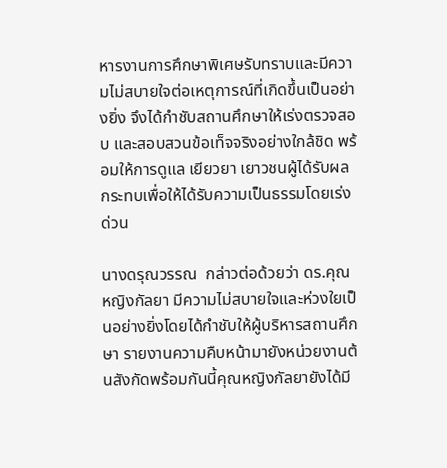หารงานการศึกษาพิเศษรับทราบและมีความไม่สบายใจต่อเหตุการณ์ที่เกิดขึ้นเป็นอย่างยิ่ง จึงได้กำชับสถานศึกษาให้เร่งตรวจสอบ และสอบสวนข้อเท็จจริงอย่างใกล้ชิด พร้อมให้การดูแล เยียวยา เยาวชนผู้ได้รับผลกระทบเพื่อให้ได้รับความเป็นธรรมโดยเร่งด่วน

นางดรุณวรรณ  กล่าวต่อด้วยว่า ดร.คุณหญิงกัลยา มีความไม่สบายใจและห่วงใยเป็นอย่างยิ่งโดยได้กำชับให้ผู้บริหารสถานศึกษา รายงานความคืบหน้ามายังหน่วยงานต้นสังกัดพร้อมกันนี้คุณหญิงกัลยายังได้มี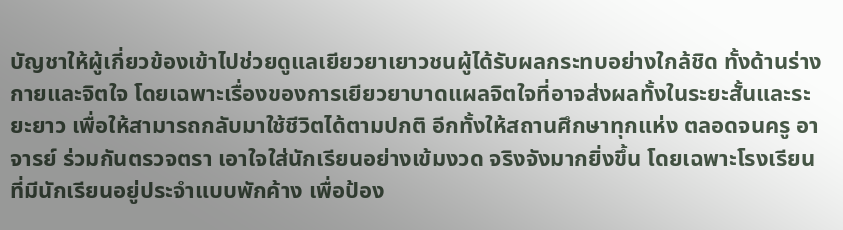บัญชาให้ผู้เกี่ยวข้องเข้าไปช่วยดูแลเยียวยาเยาวชนผู้ได้รับผลกระทบอย่างใกล้ชิด ทั้งด้านร่างกายและจิตใจ โดยเฉพาะเรื่องของการเยียวยาบาดแผลจิตใจที่อาจส่งผลทั้งในระยะสั้นและระยะยาว เพื่อให้สามารถกลับมาใช้ชีวิตได้ตามปกติ อีกทั้งให้สถานศึกษาทุกแห่ง ตลอดจนครู อาจารย์ ร่วมกันตรวจตรา เอาใจใส่นักเรียนอย่างเข้มงวด จริงจังมากยิ่งขึ้น โดยเฉพาะโรงเรียนที่มีนักเรียนอยู่ประจำแบบพักค้าง เพื่อป้อง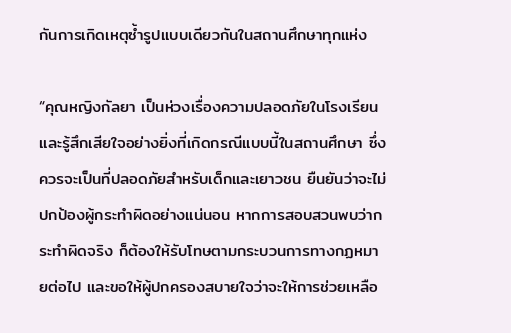กันการเกิดเหตุซ้ำรูปแบบเดียวกันในสถานศึกษาทุกแห่ง

“คุณหญิงกัลยา เป็นห่วงเรื่องความปลอดภัยในโรงเรียน และรู้สึกเสียใจอย่างยิ่งที่เกิดกรณีแบบนี้ในสถานศึกษา ซึ่งควรจะเป็นที่ปลอดภัยสำหรับเด็กและเยาวชน ยืนยันว่าจะไม่ปกป้องผู้กระทำผิดอย่างแน่นอน หากการสอบสวนพบว่ากระทำผิดจริง ก็ต้องให้รับโทษตามกระบวนการทางกฏหมายต่อไป และขอให้ผู้ปกครองสบายใจว่าจะให้การช่วยเหลือ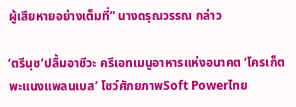ผู้เสียหายอย่างเต็มที่” นางดรุณวรรณ กล่าว

‘ตรีนุช’ปลื้มอาชีวะ ครีเอทเมนูอาหารแห่งอนาคต ‘โครเก็ตพะแนงแพลนเบส’ โชว์ศักยภาพSoft Powerไทย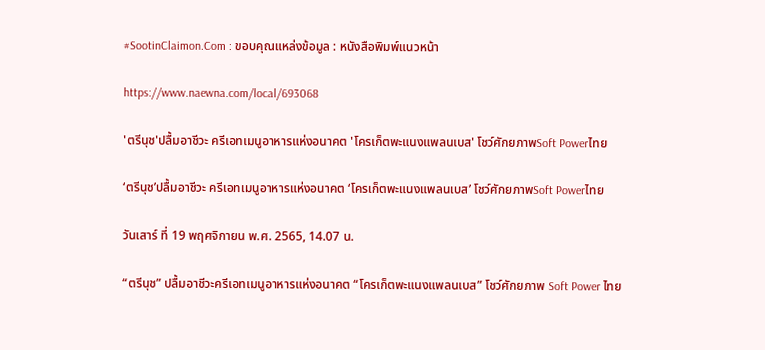#SootinClaimon.Com : ขอบคุณแหล่งข้อมูล : หนังสือพิมพ์แนวหน้า

https://www.naewna.com/local/693068

'ตรีนุช'ปลื้มอาชีวะ ครีเอทเมนูอาหารแห่งอนาคต 'โครเก็ตพะแนงแพลนเบส' โชว์ศักยภาพSoft Powerไทย

‘ตรีนุช’ปลื้มอาชีวะ ครีเอทเมนูอาหารแห่งอนาคต ‘โครเก็ตพะแนงแพลนเบส’ โชว์ศักยภาพSoft Powerไทย

วันเสาร์ ที่ 19 พฤศจิกายน พ.ศ. 2565, 14.07 น.

“ตรีนุช” ปลื้มอาชีวะครีเอทเมนูอาหารแห่งอนาคต “โครเก็ตพะแนงแพลนเบส” โชว์ศักยภาพ Soft Power ไทย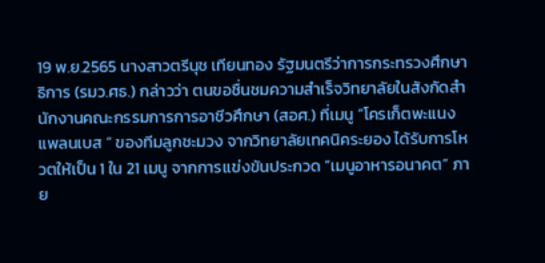19 พ.ย.2565 นางสาวตรีนุช เทียนทอง รัฐมนตรีว่าการกระทรวงศึกษาธิการ (รมว.ศธ.) กล่าวว่า ตนขอชื่นชมความสำเร็จวิทยาลัยในสังกัดสำนักงานคณะกรรมการการอาชีวศึกษา (สอศ.) ที่เมนู ”โครเก็ตพะแนงแพลนเบส ” ของทีมลูกชะมวง จากวิทยาลัยเทคนิคระยอง ได้รับการโหวตให้เป็น 1 ใน 21 เมนู จากการเเข่งขันประกวด ”เมนูอาหารอนาคต” ภาย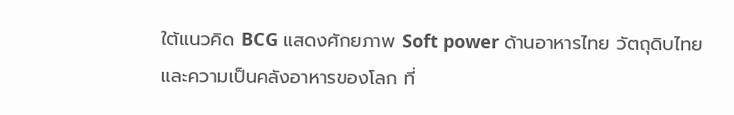ใต้แนวคิด BCG แสดงศักยภาพ Soft power ด้านอาหารไทย วัตถุดิบไทย และความเป็นคลังอาหารของโลก ที่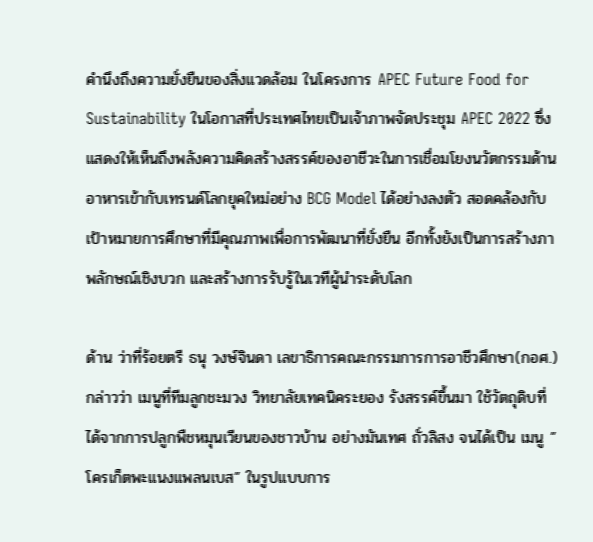คำนึงถึงความยั่งยืนของสิ่งแวดล้อม ในโครงการ APEC Future Food for Sustainability ในโอกาสที่ประเทศไทยเป็นเจ้าภาพจัดประชุม APEC 2022 ซึ่งแสดงให้เห็นถึงพลังความคิดสร้างสรรค์ของอาชีวะในการเชื่อมโยงนวัตกรรมด้านอาหารเข้ากับเทรนด์โลกยุคใหม่อย่าง BCG Model ได้อย่างลงตัว สอดคล้องกับเป้าหมายการศึกษาที่มีคุณภาพเพื่อการพัฒนาที่ยั่งยืน อีกทั้งยังเป็นการสร้างภาพลักษณ์เชิงบวก และสร้างการรับรู้ในเวทีผู้นำระดับโลก

ด้าน ว่าที่ร้อยตรี ธนุ วงษ์จินดา เลขาธิการคณะกรรมการการอาชีวศึกษา(กอศ.) กล่าวว่า เมนูที่ทีมลูกชะมวง วิทยาลัยเทคนิคระยอง รังสรรค์ขึ้นมา ใช้วัตถุดิบที่ได้จากการปลูกพืชหมุนเวียนของชาวบ้าน อย่างมันเทศ ถั่วลิสง จนได้เป็น เมนู ”โครเก็ตพะแนงแพลนเบส” ในรูปแบบการ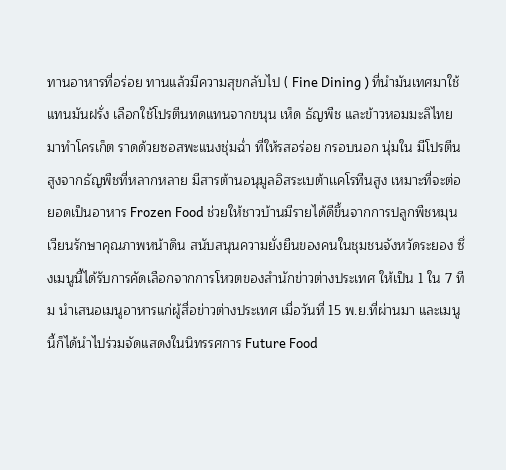ทานอาหารที่อร่อย ทานแล้วมีความสุขกลับไป ( Fine Dining ) ที่นำมันเทศมาใช้แทนมันฝรั่ง เลือกใช้โปรตีนทดแทนจากขนุน เห็ด ธัญพืช และข้าวหอมมะลิไทย มาทำโครเก็ต ราดด้วยซอสพะแนงชุ่มฉ่ำ ที่ให้รสอร่อย กรอบนอก นุ่มใน มีโปรตีนสูงจากธัญพืชที่หลากหลาย มีสารต้านอนุมูลอิสระเบต้าเเคโรทีนสูง เหมาะที่จะต่อยอดเป็นอาหาร Frozen Food ช่วยให้ชาวบ้านมีรายได้ดีขึ้นจากการปลูกพืชหมุนเวียนรักษาคุณภาพหน้าดิน สนับสนุนความยั่งยืนของคนในชุมชนจังหวัดระยอง ซึ่งเมนูนี้ได้รับการคัดเลือกจากการโหวตของสำนักข่าวต่างประเทศ ให้เป็น 1 ใน 7 ทีม นำเสนอเมนูอาหารแก่ผู้สื่อข่าวต่างประเทศ เมื่อวันที่ 15 พ.ย.ที่ผ่านมา และเมนูนี้ก็ได้นำไปร่วมจัดแสดงในนิทรรศการ Future Food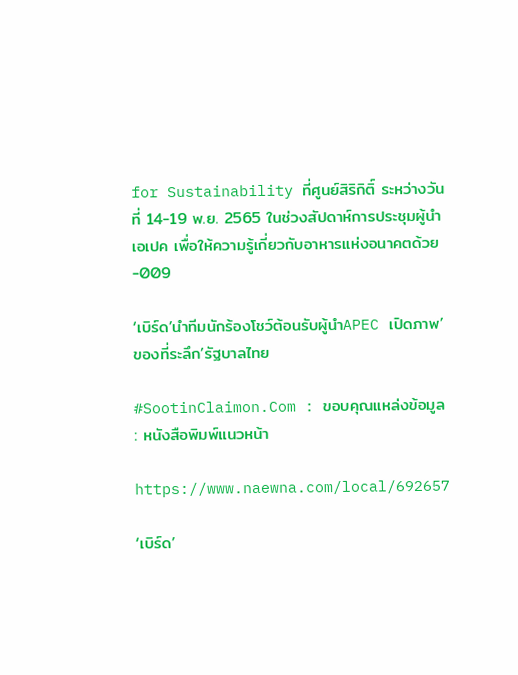for Sustainability ที่ศูนย์สิริกิติ์ ระหว่างวันที่ 14-19 พ.ย. 2565 ในช่วงสัปดาห์การประชุมผู้นำเอเปค เพื่อให้ความรู้เกี่ยวกับอาหารแห่งอนาคตด้วย
-009

‘เบิร์ด’นำทีมนักร้องโชว์ต้อนรับผู้นำAPEC เปิดภาพ’ของที่ระลึก’รัฐบาลไทย

#SootinClaimon.Com : ขอบคุณแหล่งข้อมูล : หนังสือพิมพ์แนวหน้า

https://www.naewna.com/local/692657

‘เบิร์ด’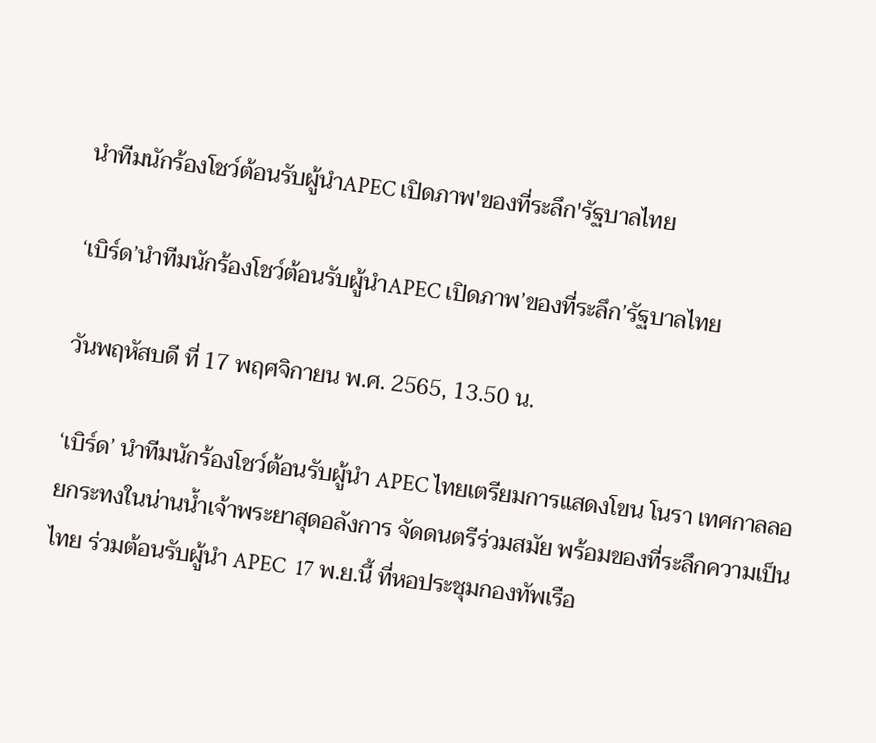นำทีมนักร้องโชว์ต้อนรับผู้นำAPEC เปิดภาพ'ของที่ระลึก'รัฐบาลไทย

‘เบิร์ด’นำทีมนักร้องโชว์ต้อนรับผู้นำAPEC เปิดภาพ’ของที่ระลึก’รัฐบาลไทย

วันพฤหัสบดี ที่ 17 พฤศจิกายน พ.ศ. 2565, 13.50 น.

‘เบิร์ด’ นำทีมนักร้องโชว์ต้อนรับผู้นำ APEC ไทยเตรียมการแสดงโขน โนรา เทศกาลลอยกระทงในน่านน้ำเจ้าพระยาสุดอลังการ จัดดนตรีร่วมสมัย พร้อมของที่ระลึกความเป็นไทย ร่วมต้อนรับผู้นำ APEC  17 พ.ย.นี้ ที่หอประชุมกองทัพเรือ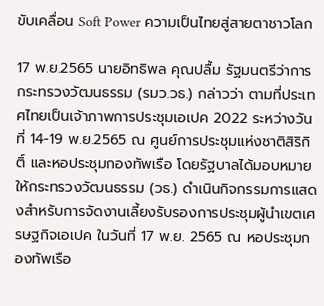ขับเคลื่อน Soft Power ความเป็นไทยสู่สายตาชาวโลก

17 พ.ย.2565 นายอิทธิพล คุณปลื้ม รัฐมนตรีว่าการกระทรวงวัฒนธรรม (รมว.วธ.) กล่าวว่า ตามที่ประเทศไทยเป็นเจ้าภาพการประชุมเอเปค 2022 ระหว่างวันที่ 14-19 พ.ย.2565 ณ ศูนย์การประชุมแห่งชาติสิริกิติ์ และหอประชุมกองทัพเรือ โดยรัฐบาลได้มอบหมายให้กระทรวงวัฒนธรรม (วธ.) ดำเนินกิจกรรมการแสดงสำหรับการจัดงานเลี้ยงรับรองการประชุมผู้นำเขตเศรษฐกิจเอเปค ในวันที่ 17 พ.ย. 2565 ณ หอประชุมกองทัพเรือ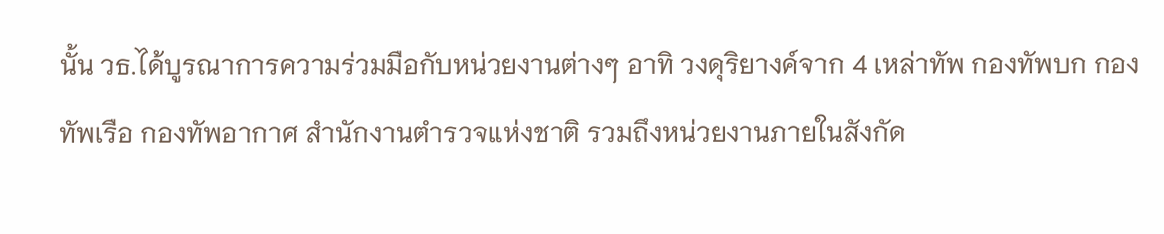นั้น วธ.ได้บูรณาการความร่วมมือกับหน่วยงานต่างๆ อาทิ วงดุริยางค์จาก 4 เหล่าทัพ กองทัพบก กองทัพเรือ กองทัพอากาศ สำนักงานตำรวจแห่งชาติ รวมถึงหน่วยงานภายในสังกัด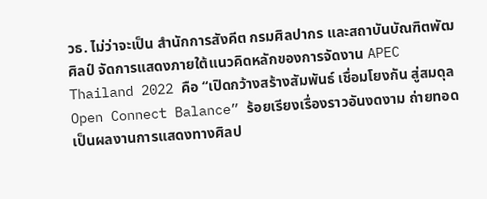วธ. ไม่ว่าจะเป็น สำนักการสังคีต กรมศิลปากร และสถาบันบัณฑิตพัฒศิลป์ จัดการแสดงภายใต้แนวคิดหลักของการจัดงาน APEC Thailand 2022 คือ “เปิดกว้างสร้างสัมพันธ์ เชื่อมโยงกัน สู่สมดุล Open Connect Balance” ร้อยเรียงเรื่องราวอันงดงาม ถ่ายทอดเป็นผลงานการแสดงทางศิลป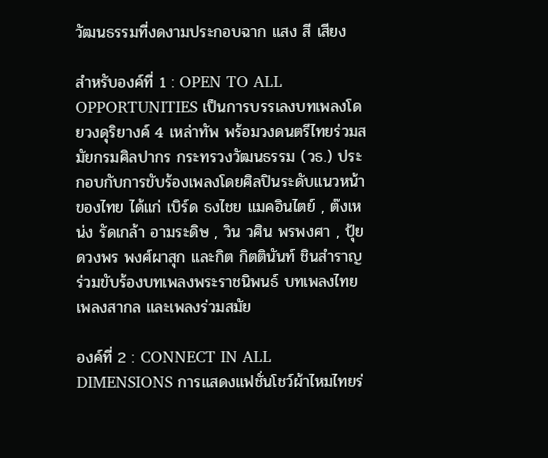วัฒนธรรมที่งดงามประกอบฉาก แสง สี เสียง

สำหรับองค์ที่ 1 : OPEN TO ALL OPPORTUNITIES เป็นการบรรเลงบทเพลงโดยวงดุริยางค์ 4 เหล่าทัพ พร้อมวงดนตรีไทยร่วมสมัยกรมศิลปากร กระทรวงวัฒนธรรม (วธ.) ประกอบกับการขับร้องเพลงโดยศิลปินระดับแนวหน้าของไทย ได้แก่ เบิร์ด ธงไชย แมคอินไตย์ , ต๊งเหน่ง รัดเกล้า อามระดิษ , วิน วศิน พรพงศา , ปุ้ย ดวงพร พงศ์ผาสุก และกิต กิตตินันท์ ชินสําราญ ร่วมขับร้องบทเพลงพระราชนิพนธ์ บทเพลงไทย เพลงสากล และเพลงร่วมสมัย

องค์ที่ 2 : CONNECT IN ALL DIMENSIONS การแสดงแฟชั่นโชว์ผ้าไหมไทยร่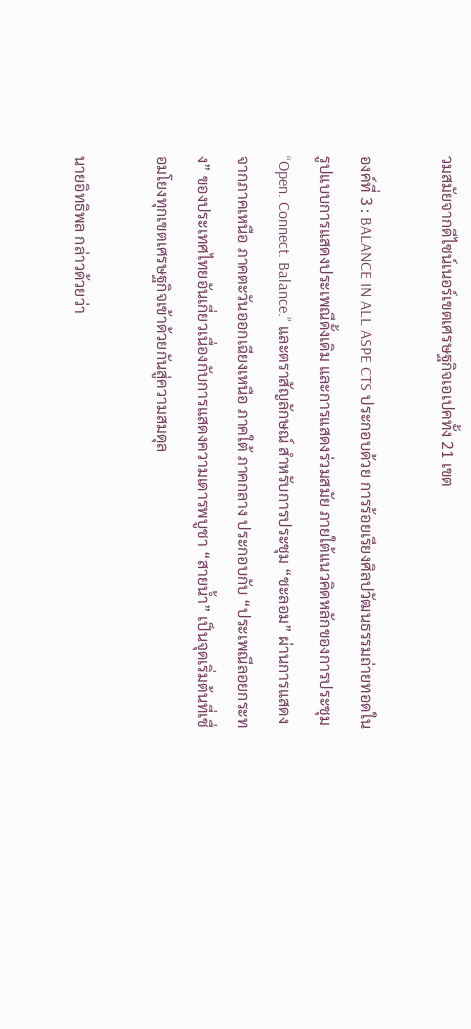วมสมัยจากดีไซน์เนอร์เขตเศรษฐกิจเอเปคทั้ง 21 เขต

องค์ที่ 3 : BALANCE IN ALL ASPE CTS ประกอบด้วย การร้อยเรียงศิลปวัฒนธรรมถ่ายทอดในรูปแบบการแสดงประเพณีดั้งเดิม และการแสดงร่วมสมัย ภายใต้แนวคิดหลักของการประชุม “Open. Connect. Balance.” และตราสัญลักษณ์ สำหรับการประชุม “ชะลอม” ผ่านการแสดงจากภาคเหนือ ภาคตะวันออกเฉียงเหนือ ภาคใต้ ภาคกลาง ประกอบกับ “ประเพณีลอยกระทง” ของประเทศไทยอันเกี่ยวเนื่องกับการแสดงความเดารพบูชา “สายน้ำ” เป็นจุดเริ่มต้นที่เชื่อมโยงทุกเขตเศรษฐกิจเข้าด้วยกันสู่ความสมดุล

นายอิทธิพล กล่าวด้วยว่า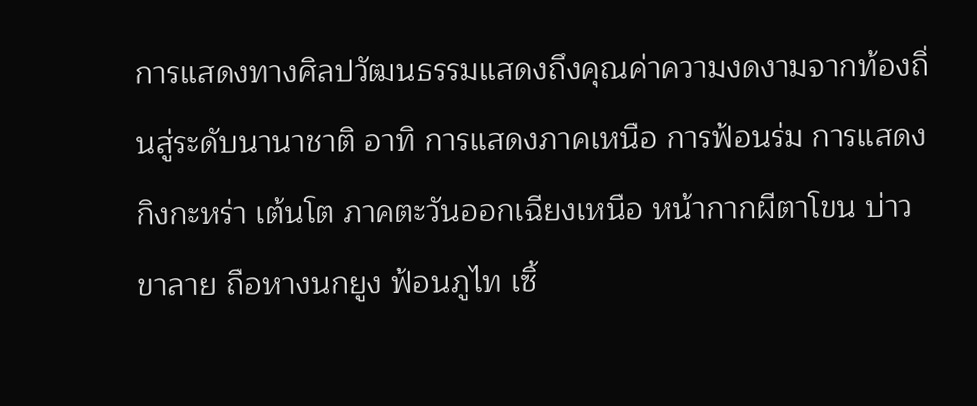การแสดงทางศิลปวัฒนธรรมแสดงถึงคุณค่าความงดงามจากท้องถิ่นสู่ระดับนานาชาติ อาทิ การแสดงภาคเหนือ การฟ้อนร่ม การแสดงกิงกะหร่า เต้นโต ภาคตะวันออกเฉียงเหนือ หน้ากากผีตาโขน บ่าวขาลาย ถือหางนกยูง ฟ้อนภูไท เซิ้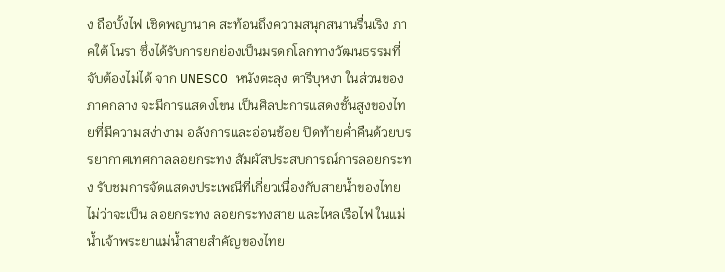ง ถือบั้งไฟ เชิดพญานาค สะท้อนถึงความสนุกสนานรื่นเริง ภาคใต้ โนรา ซึ่งได้รับการยกย่องเป็นมรดกโลกทางวัฒนธรรมที่จับต้องไม่ได้ จาก UNESCO หนังตะลุง ตารีบุหงา ในส่วนของภาคกลาง จะมีการแสดงโขน เป็นศิลปะการแสดงชั้นสูงของไทยที่มีความสง่างาม อลังการและอ่อนช้อย ปิดท้ายค่ำคืนด้วยบรรยากาศเทศกาลลอยกระทง สัมผัสประสบการณ์การลอยกระทง รับชมการจัดแสดงประเพณีที่เกี่ยวเนื่องกับสายน้ำของไทย ไม่ว่าจะเป็น ลอยกระทง ลอยกระทงสาย และไหลเรือไฟ ในแม่น้ำเจ้าพระยาแม่น้ำสายสำคัญของไทย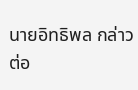นายอิทธิพล กล่าวต่อ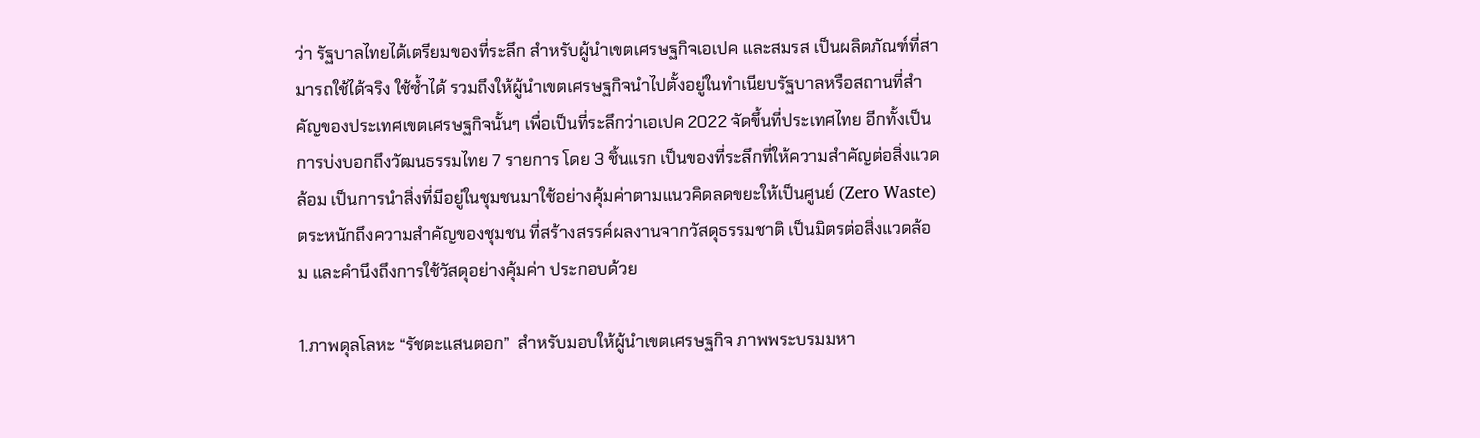ว่า รัฐบาลไทยได้เตรียมของที่ระลึก สำหรับผู้นำเขตเศรษฐกิจเอเปค และสมรส เป็นผลิตภัณฑ์ที่สามารถใช้ได้จริง ใช้ซ้ำได้ รวมถึงให้ผู้นำเขตเศรษฐกิจนำไปตั้งอยู่ในทำเนียบรัฐบาลหรือสถานที่สำคัญของประเทศเขตเศรษฐกิจนั้นๆ เพื่อเป็นที่ระลึกว่าเอเปค 2022 จัดขึ้นที่ประเทศไทย อีกทั้งเป็นการบ่งบอกถึงวัฒนธรรมไทย 7 รายการ โดย 3 ชิ้นแรก เป็นของที่ระลึกที่ให้ความสำคัญต่อสิ่งแวดล้อม เป็นการนำสิ่งที่มีอยู่ในชุมชนมาใช้อย่างคุ้มค่าตามแนวคิดลดขยะให้เป็นศูนย์ (Zero Waste) ตระหนักถึงความสำคัญของชุมชน ที่สร้างสรรค์ผลงานจากวัสดุธรรมชาติ เป็นมิตรต่อสิ่งแวดล้อม และคำนึงถึงการใช้วัสดุอย่างคุ้มค่า ประกอบด้วย

1.ภาพดุลโลหะ “รัชตะแสนตอก”  สำหรับมอบให้ผู้นำเขตเศรษฐกิจ ภาพพระบรมมหา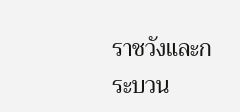ราชวังและกระบวน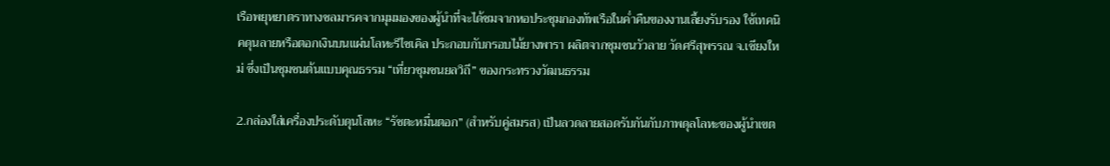เรือพยุหยาตราทางชลมารคจากมุมมองของผู้นำที่จะได้ชมจากหอประชุมกองทัพเรือในค่ำคืนของงานเลี้ยงรับรอง ใช้เทคนิคดุนลายหรือตอกเงินบนแผ่นโลหะรีไซเคิล ประกอบกับกรอบไม้ยางพารา ผลิตจากชุมชนวัวลาย วัดศรีสุพรรณ จ.เชียงใหม่ ซึ่งเป็นชุมชนต้นแบบคุณธรรม “เที่ยวชุมชนยลวิถี” ของกระทรวงวัฒนธรรม

2.กล่องใส่เครื่องประดับดุนโลหะ “รัชตะหมื่นตอก” (สำหรับคู่สมรส) เป็นลวดลายสอดรับกันกับภาพดุลโลหะของผู้นำเขต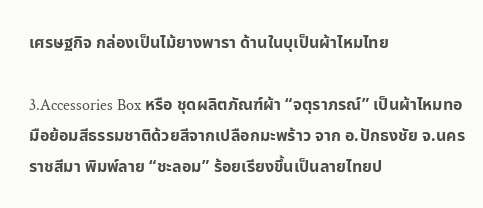เศรษฐกิจ กล่องเป็นไม้ยางพารา ด้านในบุเป็นผ้าไหมไทย

3.Accessories Box หรือ ชุดผลิตภัณฑ์ผ้า “จตุราภรณ์” เป็นผ้าไหมทอมือย้อมสีธรรมชาติด้วยสีจากเปลือกมะพร้าว จาก อ.ปักธงชัย จ.นครราชสีมา พิมพ์ลาย “ชะลอม” ร้อยเรียงขึ้นเป็นลายไทยป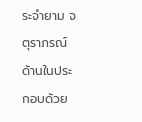ระจำยาม จตุราภรณ์ ด้านในประกอบด้วย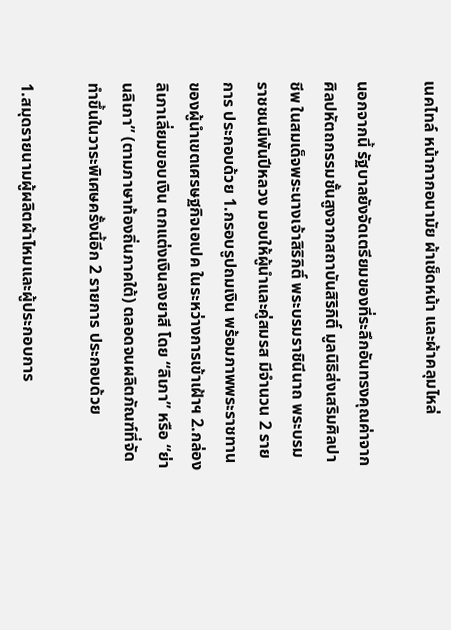เนคไทล์ หน้ากากอนามัย ผ้าเช็ดหน้า และผ้าคลุมไหล่

นอกจากนี้ รัฐบาลยังจัดเตรียมของที่ระลึกอันทรงคุณค่าจากศิลปหัตถกรรมชั้นสูงจากสถาบันสิริกิติ์ มูลนิธิส่งเสริมศิลปาชีพ ในสมเด็จพระนางเจ้าสิริกิติ์ พระบรมราชินีนาถ พระบรมราชชนนีพันปีหลวง มอบให้ผู้นำและคู่สมรส มีจำนวน 2 รายการ ประกอบด้วย 1.กรอบรูปถมเงิน พร้อมภาพพระราชทานของผู้นำเขตเศรษฐกิจเอเปค ในระหว่างการเข้าเฝ้าฯ 2.กล่องลิเภาเลี่ยมขอบเงิน ตกแต่งเงินลงยาสี โดย “ลิเภา” หรือ “ย่านลิเภา” (ตามภาษาท้องถิ่นภาคใต้) ตลอดจนผลิตภัณฑ์ที่จัดทำขึ้นในวาระพิเศษครั้งนี้อีก 2 รายการ ประกอบด้วย

1.สมุดรายนามผู้ผลิตผ้าไหมและผู้ประกอบการ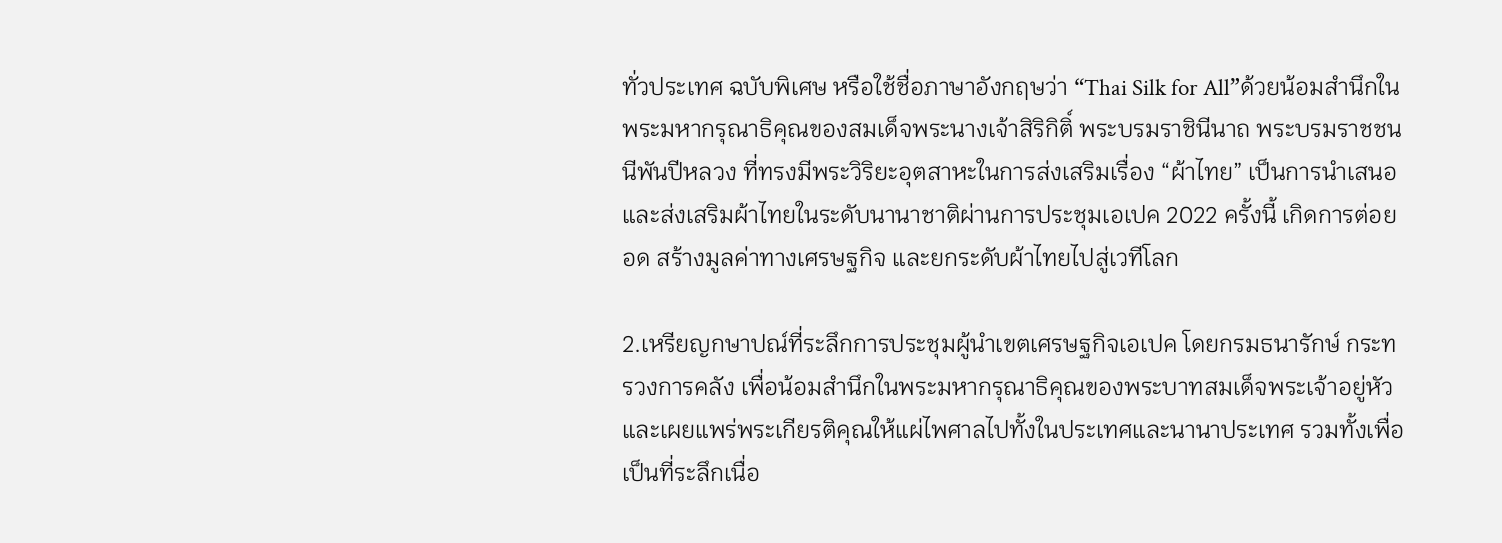ทั่วประเทศ ฉบับพิเศษ หรือใช้ชื่อภาษาอังกฤษว่า “Thai Silk for All”ด้วยน้อมสำนึกในพระมหากรุณาธิคุณของสมเด็จพระนางเจ้าสิริกิติ์ พระบรมราชินีนาถ พระบรมราชชนนีพันปีหลวง ที่ทรงมีพระวิริยะอุตสาหะในการส่งเสริมเรื่อง “ผ้าไทย” เป็นการนำเสนอและส่งเสริมผ้าไทยในระดับนานาชาติผ่านการประชุมเอเปค 2022 ครั้งนี้ เกิดการต่อยอด สร้างมูลค่าทางเศรษฐกิจ และยกระดับผ้าไทยไปสู่เวทีโลก

2.เหรียญกษาปณ์ที่ระลึกการประชุมผู้นำเขตเศรษฐกิจเอเปค โดยกรมธนารักษ์ กระทรวงการคลัง เพื่อน้อมสำนึกในพระมหากรุณาธิคุณของพระบาทสมเด็จพระเจ้าอยู่หัว และเผยแพร่พระเกียรติคุณให้แผ่ไพศาลไปทั้งในประเทศและนานาประเทศ รวมทั้งเพื่อเป็นที่ระลึกเนื่อ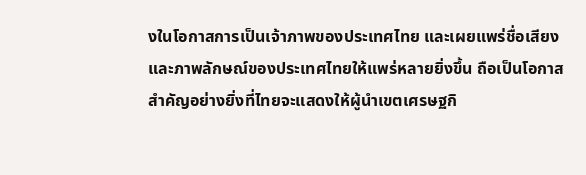งในโอกาสการเป็นเจ้าภาพของประเทศไทย และเผยแพร่ชื่อเสียงและภาพลักษณ์ของประเทศไทยให้แพร่หลายยิ่งขึ้น ถือเป็นโอกาสสำคัญอย่างยิ่งที่ไทยจะแสดงให้ผู้นำเขตเศรษฐกิ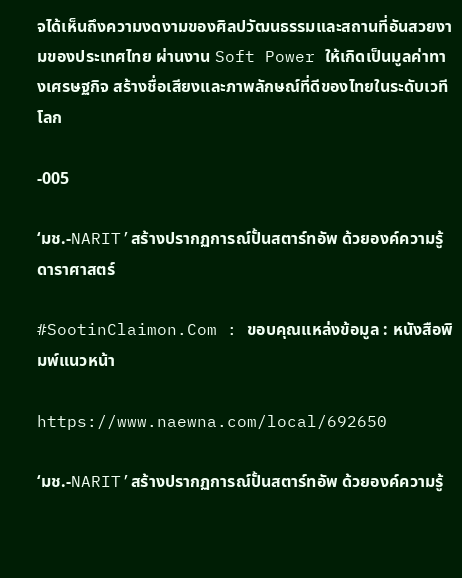จได้เห็นถึงความงดงามของศิลปวัฒนธรรมและสถานที่อันสวยงามของประเทศไทย ผ่านงาน Soft Power ให้เกิดเป็นมูลค่าทางเศรษฐกิจ สร้างชื่อเสียงและภาพลักษณ์ที่ดีของไทยในระดับเวทีโลก

-005

‘มช.-NARIT’สร้างปรากฏการณ์ปั้นสตาร์ทอัพ ด้วยองค์ความรู้ดาราศาสตร์

#SootinClaimon.Com : ขอบคุณแหล่งข้อมูล : หนังสือพิมพ์แนวหน้า

https://www.naewna.com/local/692650

‘มช.-NARIT’สร้างปรากฏการณ์ปั้นสตาร์ทอัพ ด้วยองค์ความรู้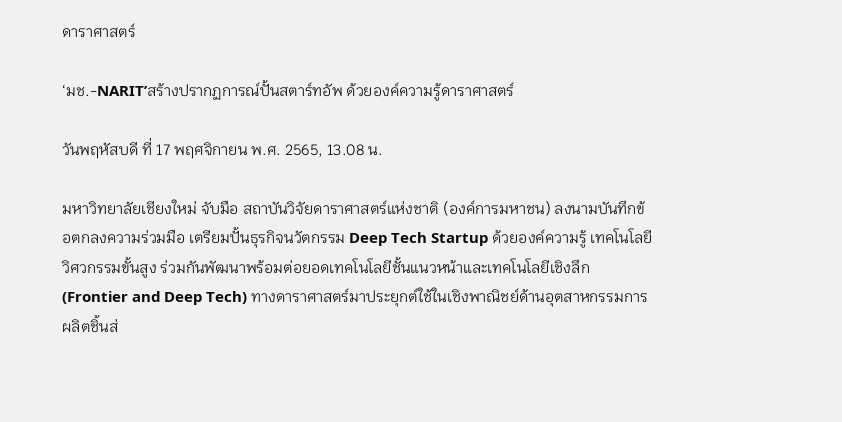ดาราศาสตร์

‘มช.-NARIT’สร้างปรากฏการณ์ปั้นสตาร์ทอัพ ด้วยองค์ความรู้ดาราศาสตร์

วันพฤหัสบดี ที่ 17 พฤศจิกายน พ.ศ. 2565, 13.08 น.

มหาวิทยาลัยเชียงใหม่ จับมือ สถาบันวิจัยดาราศาสตร์แห่งชาติ (องค์การมหาชน) ลงนามบันทึกข้อตกลงความร่วมมือ เตรียมปั้นธุรกิจนวัตกรรม Deep Tech Startup ด้วยองค์ความรู้ เทคโนโลยี วิศวกรรมขั้นสูง ร่วมกันพัฒนาพร้อมต่อยอดเทคโนโลยีชั้นแนวหน้าและเทคโนโลยีเชิงลึก (Frontier and Deep Tech) ทางดาราศาสตร์มาประยุกต์ใช้ในเชิงพาณิชย์ด้านอุตสาหกรรมการผลิตชิ้นส่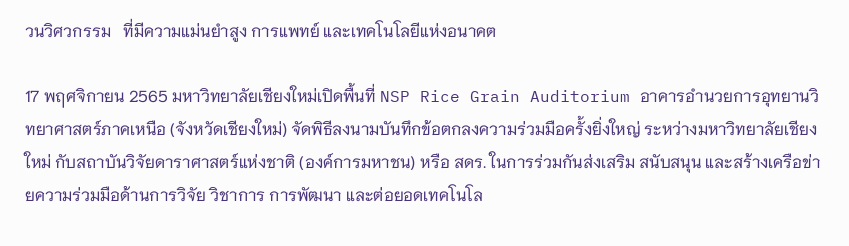วนวิศวกรรม   ที่มีความแม่นยำสูง การแพทย์ และเทคโนโลยีแห่งอนาคต

17 พฤศจิกายน 2565 มหาวิทยาลัยเชียงใหม่เปิดพื้นที่ NSP Rice Grain Auditorium อาคารอำนวยการอุทยานวิทยาศาสตร์ภาคเหนือ (จังหวัดเชียงใหม่) จัดพิธีลงนามบันทึกข้อตกลงความร่วมมือครั้งยิ่งใหญ่ ระหว่างมหาวิทยาลัยเชียงใหม่ กับสถาบันวิจัยดาราศาสตร์แห่งชาติ (องค์การมหาชน) หรือ สดร. ในการร่วมกันส่งเสริม สนับสนุน และสร้างเครือข่ายความร่วมมือด้านการวิจัย วิชาการ การพัฒนา และต่อยอดเทคโนโล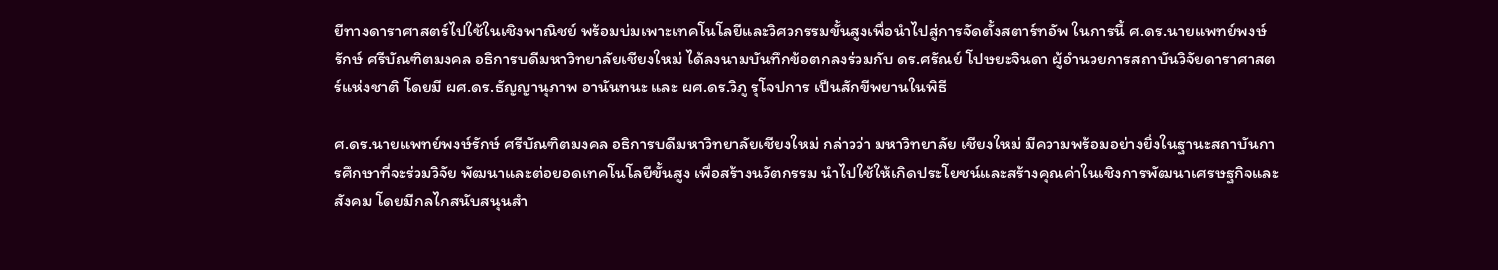ยีทางดาราศาสตร์ไปใช้ในเชิงพาณิชย์ พร้อมบ่มเพาะเทคโนโลยีและวิศวกรรมขั้นสูงเพื่อนำไปสู่การจัดตั้งสตาร์ทอัพ ในการนี้ ศ.ดร.นายแพทย์พงษ์รักษ์ ศรีบัณฑิตมงคล อธิการบดีมหาวิทยาลัยเชียงใหม่ ได้ลงนามบันทึกข้อตกลงร่วมกับ ดร.ศรัณย์ โปษยะจินดา ผู้อำนวยการสถาบันวิจัยดาราศาสตร์แห่งชาติ โดยมี ผศ.ดร.ธัญญานุภาพ อานันทนะ และ ผศ.ดร.วิภู รุโจปการ เป็นสักขีพยานในพิธี

ศ.ดร.นายแพทย์พงษ์รักษ์ ศรีบัณฑิตมงคล อธิการบดีมหาวิทยาลัยเชียงใหม่ กล่าวว่า มหาวิทยาลัย เชียงใหม่ มีความพร้อมอย่างยิ่งในฐานะสถาบันการศึกษาที่จะร่วมวิจัย พัฒนาและต่อยอดเทคโนโลยีขั้นสูง เพื่อสร้างนวัตกรรม นำไปใช้ให้เกิดประโยชน์และสร้างคุณค่าในเชิงการพัฒนาเศรษฐกิจและสังคม โดยมีกลไกสนับสนุนสำ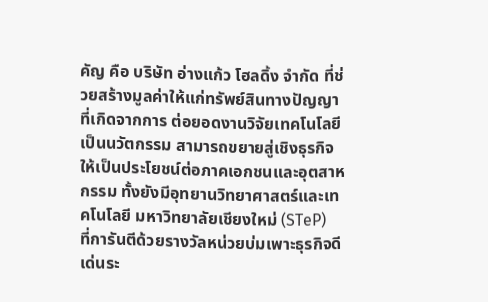คัญ คือ บริษัท อ่างแก้ว โฮลดิ้ง จำกัด ที่ช่วยสร้างมูลค่าให้แก่ทรัพย์สินทางปัญญาที่เกิดจากการ ต่อยอดงานวิจัยเทคโนโลยีเป็นนวัตกรรม สามารถขยายสู่เชิงธุรกิจให้เป็นประโยชน์ต่อภาคเอกชนและอุตสาหกรรม ทั้งยังมีอุทยานวิทยาศาสตร์และเทคโนโลยี มหาวิทยาลัยเชียงใหม่ (STeP)
ที่การันตีด้วยรางวัลหน่วยบ่มเพาะธุรกิจดีเด่นระ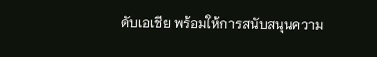ดับเอเชีย พร้อมให้การสนับสนุนความ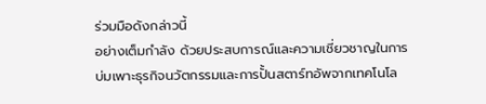ร่วมมือดังกล่าวนี้
อย่างเต็มกำลัง ด้วยประสบการณ์และความเชี่ยวชาญในการบ่มเพาะธุรกิจนวัตกรรมและการปั้นสตาร์ทอัพจากเทคโนโล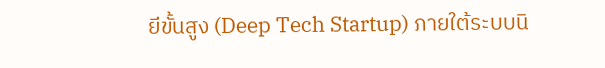ยีขั้นสูง (Deep Tech Startup) ภายใต้ระบบนิ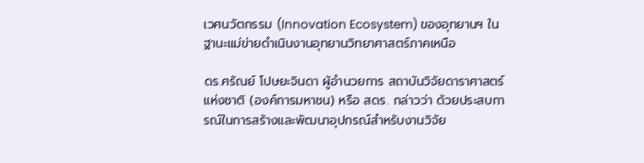เวศนวัตกรรม (Innovation Ecosystem) ของอุทยานฯ ในฐานะแม่ข่ายดำเนินงานอุทยานวิทยาศาสตร์ภาคเหนือ

ดร.ศรัณย์ โปษยะจินดา ผู้อำนวยการ สถาบันวิจัยดาราศาสตร์แห่งชาติ (องค์การมหาชน) หรือ สดร. กล่าวว่า ด้วยประสบการณ์ในการสร้างและพัฒนาอุปกรณ์สำหรับงานวิจัย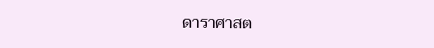ดาราศาสต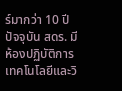ร์มากว่า 10 ปี ปัจจุบัน สดร. มีห้องปฏิบัติการเทคโนโลยีและวิ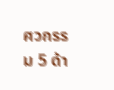ศวกรรม 5 ด้า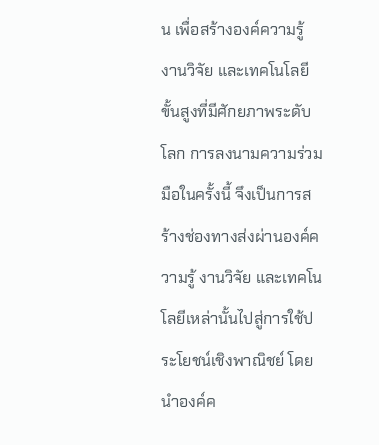น เพื่อสร้างองค์ความรู้ งานวิจัย และเทคโนโลยีขั้นสูงที่มีศักยภาพระดับโลก การลงนามความร่วมมือในครั้งนี้ จึงเป็นการสร้างช่องทางส่งผ่านองค์ความรู้ งานวิจัย และเทคโนโลยีเหล่านั้นไปสู่การใช้ประโยชน์เชิงพาณิชย์ โดยนำองค์ค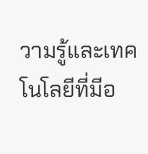วามรู้และเทคโนโลยีที่มีอ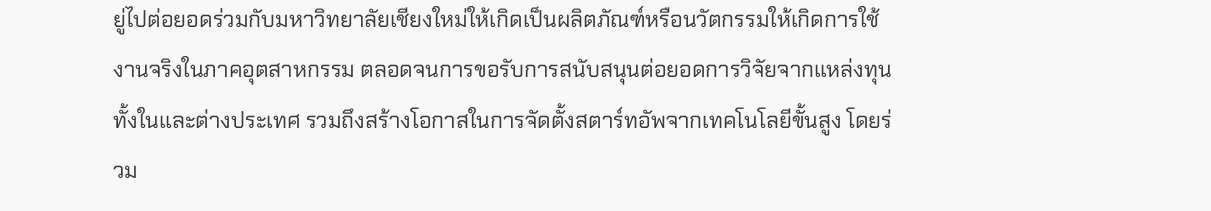ยู่ไปต่อยอดร่วมกับมหาวิทยาลัยเชียงใหม่ให้เกิดเป็นผลิตภัณฑ์หรือนวัตกรรมให้เกิดการใช้งานจริงในภาคอุตสาหกรรม ตลอดจนการขอรับการสนับสนุนต่อยอดการวิจัยจากแหล่งทุนทั้งในและต่างประเทศ รวมถึงสร้างโอกาสในการจัดตั้งสตาร์ทอัพจากเทคโนโลยีขั้นสูง โดยร่วม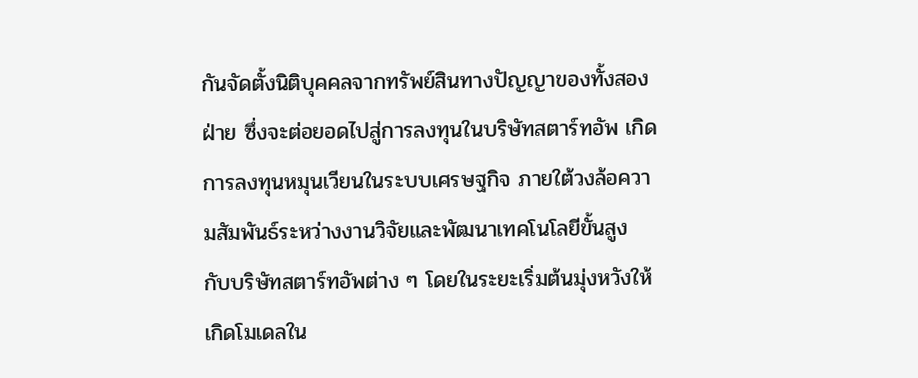กันจัดตั้งนิติบุคคลจากทรัพย์สินทางปัญญาของทั้งสองฝ่าย ซึ่งจะต่อยอดไปสู่การลงทุนในบริษัทสตาร์ทอัพ เกิดการลงทุนหมุนเวียนในระบบเศรษฐกิจ ภายใต้วงล้อความสัมพันธ์ระหว่างงานวิจัยและพัฒนาเทคโนโลยีขั้นสูง กับบริษัทสตาร์ทอัพต่าง ๆ โดยในระยะเริ่มต้นมุ่งหวังให้เกิดโมเดลใน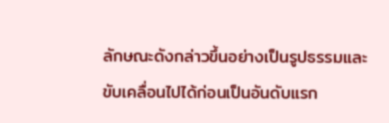ลักษณะดังกล่าวขึ้นอย่างเป็นรูปธรรมและขับเคลื่อนไปได้ก่อนเป็นอันดับแรก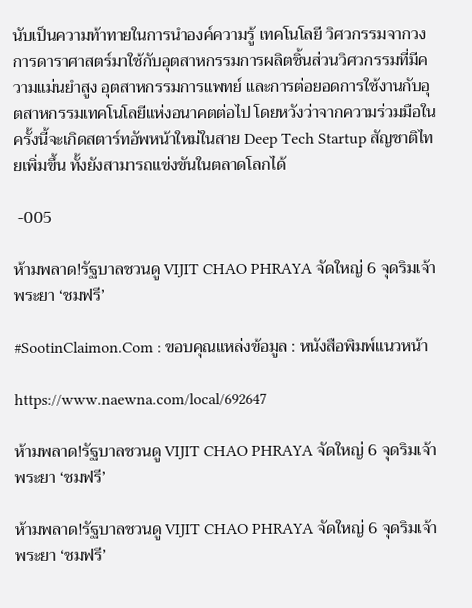นับเป็นความท้าทายในการนำองค์ความรู้ เทคโนโลยี วิศวกรรมจากวงการดาราศาสตร์มาใช้กับอุตสาหกรรมการผลิตชิ้นส่วนวิศวกรรมที่มีความแม่นยำสูง อุตสาหกรรมการแพทย์ และการต่อยอดการใช้งานกับอุตสาหกรรมเทคโนโลยีแห่งอนาคตต่อไป โดยหวังว่าจากความร่วมมือในครั้งนี้จะเกิดสตาร์ทอัพหน้าใหม่ในสาย Deep Tech Startup สัญชาติไทยเพิ่มขึ้น ทั้งยังสามารถแข่งขันในตลาดโลกได้

 -005

ห้ามพลาด!รัฐบาลชวนดู VIJIT CHAO PHRAYA จัดใหญ่ 6 จุดริมเจ้าพระยา ‘ชมฟรี’

#SootinClaimon.Com : ขอบคุณแหล่งข้อมูล : หนังสือพิมพ์แนวหน้า

https://www.naewna.com/local/692647

ห้ามพลาด!รัฐบาลชวนดู VIJIT CHAO PHRAYA จัดใหญ่ 6 จุดริมเจ้าพระยา ‘ชมฟรี’

ห้ามพลาด!รัฐบาลชวนดู VIJIT CHAO PHRAYA จัดใหญ่ 6 จุดริมเจ้าพระยา ‘ชมฟรี’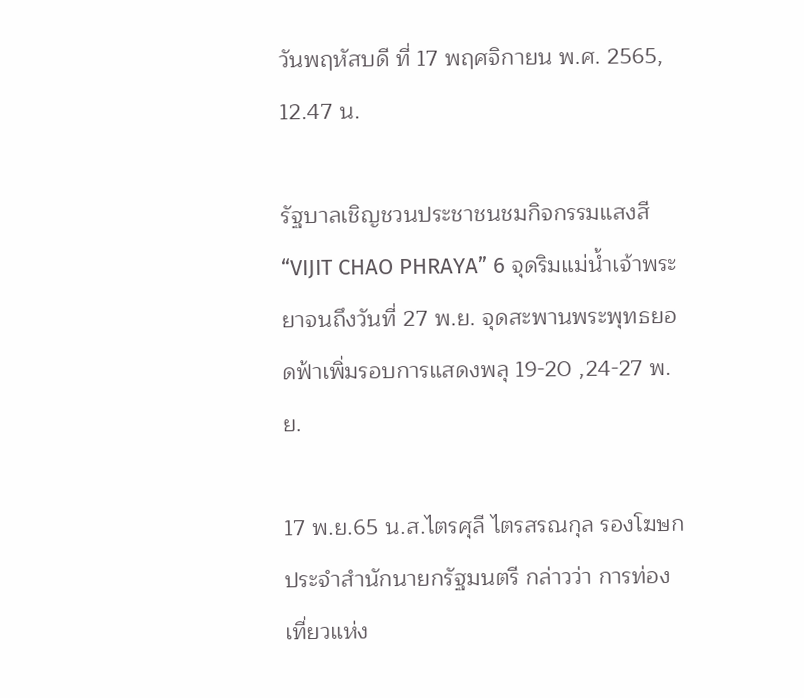วันพฤหัสบดี ที่ 17 พฤศจิกายน พ.ศ. 2565, 12.47 น.

รัฐบาลเชิญชวนประชาชนชมกิจกรรมแสงสี “VIJIT CHAO PHRAYA” 6 จุดริมแม่น้ำเจ้าพระยาจนถึงวันที่ 27 พ.ย. จุดสะพานพระพุทธยอดฟ้าเพิ่มรอบการแสดงพลุ 19-20 ,24-27 พ.ย.

17 พ.ย.65 น.ส.ไตรศุลี ไตรสรณกุล รองโฆษกประจำสำนักนายกรัฐมนตรี กล่าวว่า การท่องเที่ยวแห่ง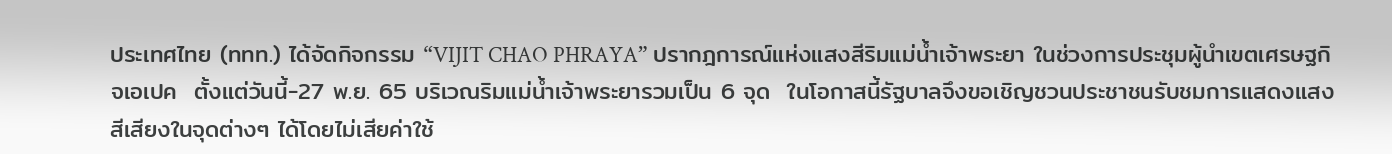ประเทศไทย (ททท.) ได้จัดกิจกรรม “VIJIT CHAO PHRAYA” ปรากฎการณ์แห่งแสงสีริมแม่น้ำเจ้าพระยา ในช่วงการประชุมผู้นำเขตเศรษฐกิจเอเปค  ตั้งแต่วันนี้-27 พ.ย. 65 บริเวณริมแม่น้ำเจ้าพระยารวมเป็น 6 จุด  ในโอกาสนี้รัฐบาลจึงขอเชิญชวนประชาชนรับชมการแสดงแสงสีเสียงในจุดต่างๆ ได้โดยไม่เสียค่าใช้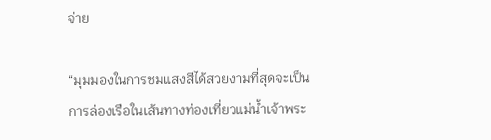จ่าย

“มุมมองในการชมแสงสีได้สวยงามที่สุดจะเป็นการล่องเรือในเส้นทางท่องเที่ยวแม่น้ำเจ้าพระ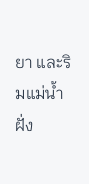ยา และริมแม่น้ำฝั่ง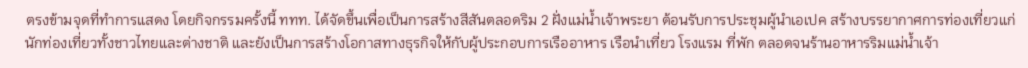ตรงข้ามจุดที่ทำการแสดง โดยกิจกรรมครั้งนี้ ททท. ได้จัดขึ้นเพื่อเป็นการสร้างสีสันตลอดริม 2 ฝั่งแม่น้ำเจ้าพระยา ต้อนรับการประชุมผู้นำเอเปค สร้างบรรยากาศการท่องเที่ยวแก่นักท่องเที่ยวทั้งชาวไทยและต่างชาติ และยังเป็นการสร้างโอกาสทางธุรกิจให้กับผู้ประกอบการเรืออาหาร เรือนำเที่ยว โรงแรม ที่พัก ตลอดจนร้านอาหารริมแม่น้ำเจ้า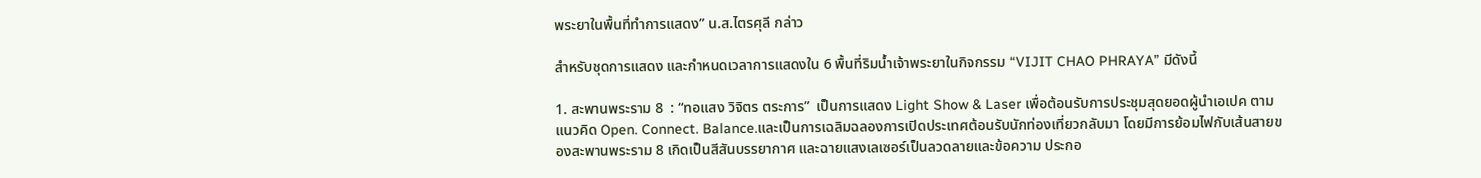พระยาในพื้นที่ทำการแสดง” น.ส.ไตรศุลี กล่าว

สำหรับชุดการแสดง และกำหนดเวลาการแสดงใน 6 พื้นที่ริมน้ำเจ้าพระยาในกิจกรรม “VIJIT CHAO PHRAYA” มีดังนี้

1. สะพานพระราม 8  : “ทอแสง วิจิตร ตระการ”  เป็นการแสดง Light Show & Laser เพื่อต้อนรับการประชุมสุดยอดผู้นำเอเปค ตามแนวคิด Open. Connect. Balance.และเป็นการเฉลิมฉลองการเปิดประเทศต้อนรับนักท่องเที่ยวกลับมา โดยมีการย้อมไฟกับเส้นสายของสะพานพระราม 8 เกิดเป็นสีสันบรรยากาศ และฉายแสงเลเซอร์เป็นลวดลายและข้อความ ประกอ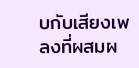บกับเสียงเพลงที่ผสมผ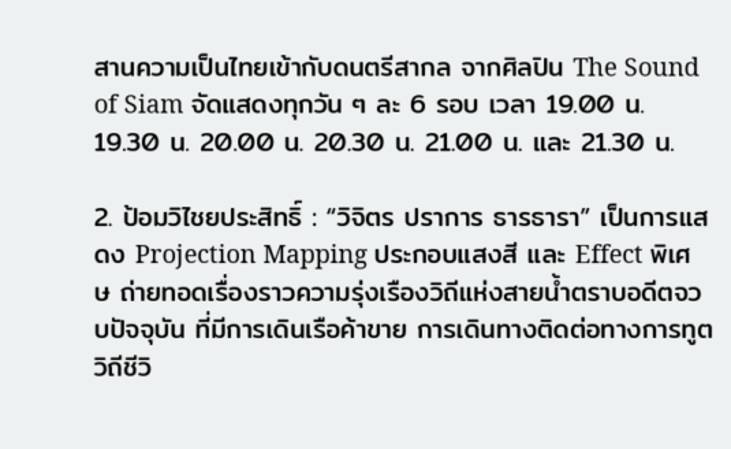สานความเป็นไทยเข้ากับดนตรีสากล จากศิลปิน The Sound of Siam จัดแสดงทุกวัน ๆ ละ 6 รอบ เวลา 19.00 น. 19.30 น. 20.00 น. 20.30 น. 21.00 น. และ 21.30 น.

2. ป้อมวิไชยประสิทธิ์ : “วิจิตร ปราการ ธารธารา” เป็นการแสดง Projection Mapping ประกอบแสงสี และ Effect พิเศษ ถ่ายทอดเรื่องราวความรุ่งเรืองวิถีแห่งสายน้ำตราบอดีตจวบปัจจุบัน ที่มีการเดินเรือค้าขาย การเดินทางติดต่อทางการทูต วิถีชีวิ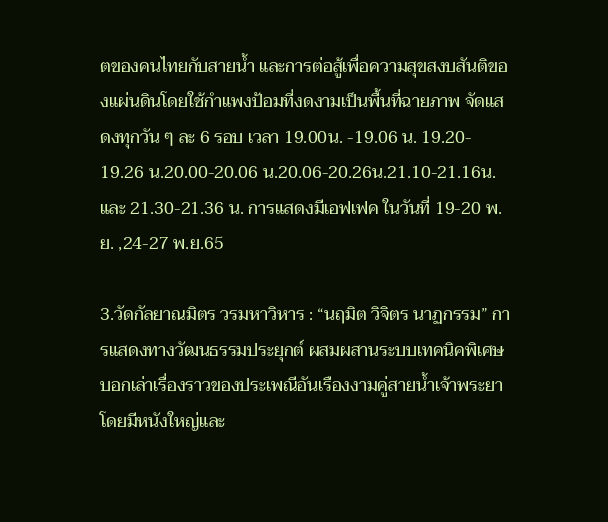ตของคนไทยกับสายน้ำ และการต่อสู้เพื่อความสุขสงบสันติของแผ่นดินโดยใช้กำแพงป้อมที่งดงามเป็นพื้นที่ฉายภาพ จัดแสดงทุกวัน ๆ ละ 6 รอบ เวลา 19.00น. -19.06 น. 19.20- 19.26 น.20.00-20.06 น.20.06-20.26น.21.10-21.16น.และ 21.30-21.36 น. การแสดงมีเอฟเฟค ในวันที่ 19-20 พ.ย. ,24-27 พ.ย.65

3.วัดกัลยาณมิตร วรมหาวิหาร : “นฤมิต วิจิตร นาฏกรรม” การแสดงทางวัฒนธรรมประยุกต์ ผสมผสานระบบเทคนิคพิเศษ   บอกเล่าเรื่องราวของประเพณีอันเรืองงามคู่สายน้ำเจ้าพระยา โดยมีหนังใหญ่และ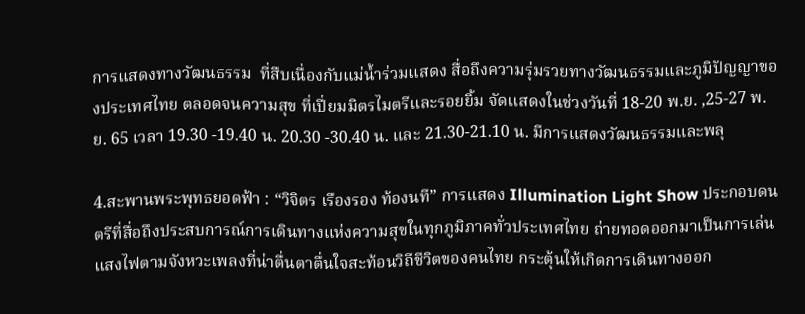การแสดงทางวัฒนธรรม  ที่สืบเนื่องกับแม่น้ำร่วมแสดง สื่อถึงความรุ่มรวยทางวัฒนธรรมและภูมิปัญญาของประเทศไทย ตลอดจนความสุข ที่เปี่ยมมิตรไมตรีและรอยยิ้ม จัดแสดงในช่วงวันที่ 18-20 พ.ย. ,25-27 พ.ย. 65 เวลา 19.30 -19.40 น. 20.30 -30.40 น. และ 21.30-21.10 น. มีการแสดงวัฒนธรรมและพลุ

4.สะพานพระพุทธยอดฟ้า : “วิจิตร เรืองรอง ท้องนที” การแสดง Illumination Light Show ประกอบดนตรีที่สื่อถึงประสบการณ์การเดินทางแห่งความสุขในทุกภูมิภาคทั่วประเทศไทย ถ่ายทอดออกมาเป็นการเล่นแสงไฟตามจังหวะเพลงที่น่าตื่นตาตื่นใจสะท้อนวิถีชีวิตของคนไทย กระตุ้นให้เกิดการเดินทางออก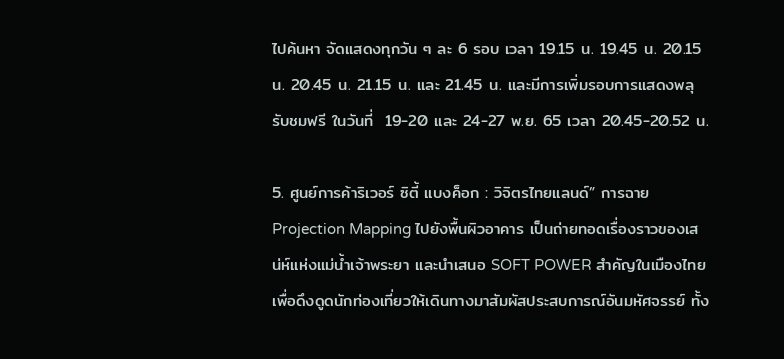ไปค้นหา จัดแสดงทุกวัน ๆ ละ 6 รอบ เวลา 19.15 น. 19.45 น. 20.15 น. 20.45 น. 21.15 น. และ 21.45 น. และมีการเพิ่มรอบการแสดงพลุ รับชมฟรี ในวันที่  19-20 และ 24-27 พ.ย. 65 เวลา 20.45-20.52 น.

5. ศูนย์การค้าริเวอร์ ซิตี้ แบงค็อก : วิจิตรไทยแลนด์” การฉาย Projection Mapping ไปยังพื้นผิวอาคาร เป็นถ่ายทอดเรื่องราวของเสน่ห์แห่งแม่น้ำเจ้าพระยา และนำเสนอ SOFT POWER สำคัญในเมืองไทย   เพื่อดึงดูดนักท่องเที่ยวให้เดินทางมาสัมผัสประสบการณ์อันมหัศจรรย์ ทั้ง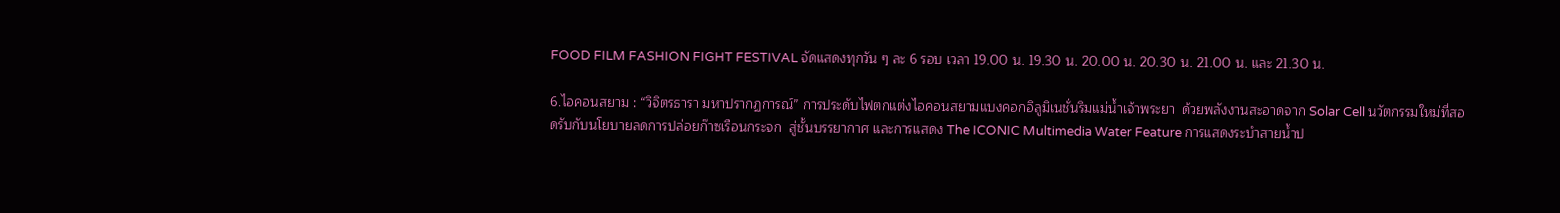FOOD FILM FASHION FIGHT FESTIVAL จัดแสดงทุกวัน ๆ ละ 6 รอบ เวลา 19.00 น. 19.30 น. 20.00 น. 20.30 น. 21.00 น. และ 21.30 น.

6.ไอคอนสยาม : “วิจิตรธารา มหาปรากฏการณ์” การประดับไฟตกแต่งไอคอนสยามแบงคอกอิลูมิเนชั่นริมแม่น้ำเจ้าพระยา  ด้วยพลังงานสะอาดจาก Solar Cell นวัตกรรมใหม่ที่สอดรับกับนโยบายลดการปล่อยก๊าซเรือนกระจก  สู่ชั้นบรรยากาศ และการแสดง The ICONIC Multimedia Water Feature การแสดงระบำสายน้ำป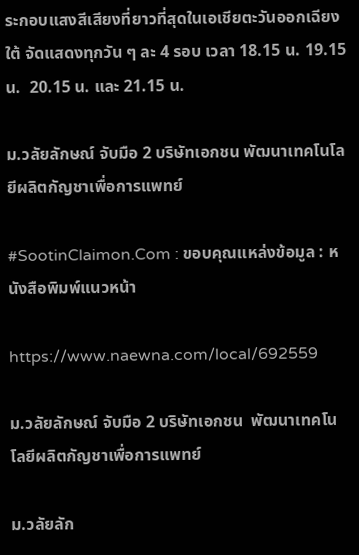ระกอบแสงสีเสียงที่ยาวที่สุดในเอเชียตะวันออกเฉียงใต้ จัดแสดงทุกวัน ๆ ละ 4 รอบ เวลา 18.15 น. 19.15 น.  20.15 น. และ 21.15 น.

ม.วลัยลักษณ์ จับมือ 2 บริษัทเอกชน พัฒนาเทคโนโลยีผลิตกัญชาเพื่อการแพทย์

#SootinClaimon.Com : ขอบคุณแหล่งข้อมูล : หนังสือพิมพ์แนวหน้า

https://www.naewna.com/local/692559

ม.วลัยลักษณ์ จับมือ 2 บริษัทเอกชน  พัฒนาเทคโนโลยีผลิตกัญชาเพื่อการแพทย์

ม.วลัยลัก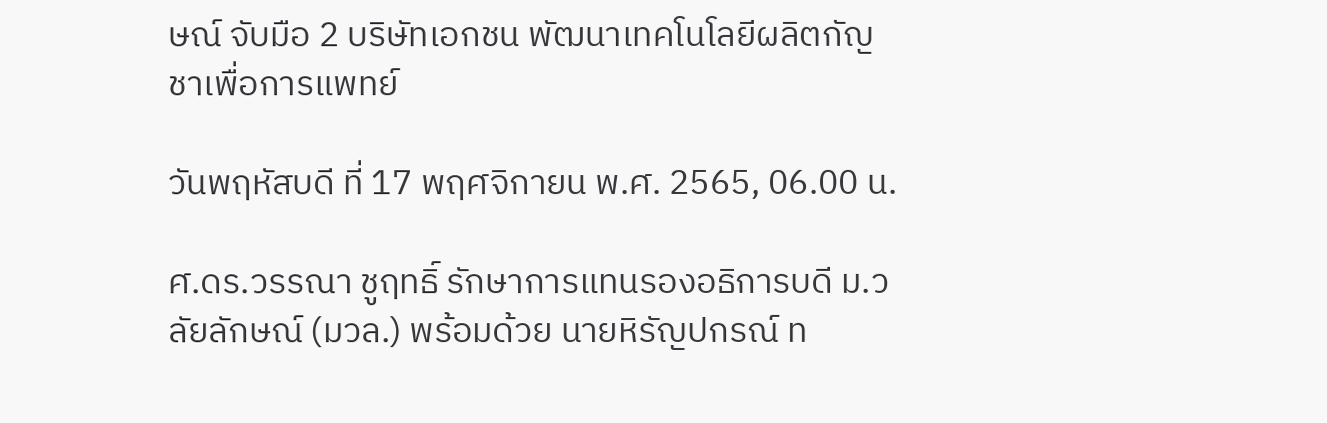ษณ์ จับมือ 2 บริษัทเอกชน พัฒนาเทคโนโลยีผลิตกัญชาเพื่อการแพทย์

วันพฤหัสบดี ที่ 17 พฤศจิกายน พ.ศ. 2565, 06.00 น.

ศ.ดร.วรรณา ชูฤทธิ์ รักษาการแทนรองอธิการบดี ม.วลัยลักษณ์ (มวล.) พร้อมด้วย นายหิรัญปกรณ์ ท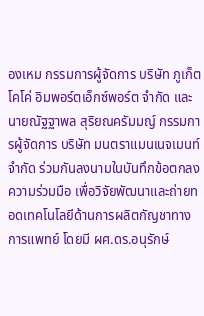องเหม กรรมการผู้จัดการ บริษัท ภูเก็ต โคโค่ อิมพอร์ตเอ็กซ์พอร์ต จำกัด และนายณัฐฐาพล สุริยณครัมมญ์ กรรมการผู้จัดการ บริษัท มนตราแมนเนจเมนท์ จำกัด ร่วมกันลงนามในบันทึกข้อตกลงความร่วมมือ เพื่อวิจัยพัฒนาและถ่ายทอดเทคโนโลยีด้านการผลิตกัญชาทางการแพทย์ โดยมี ผศ.ดร.อนุรักษ์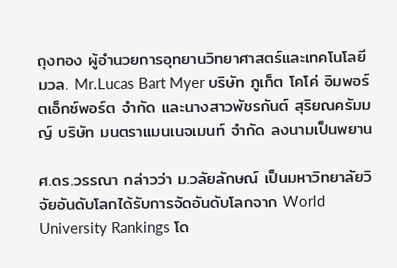ถุงทอง ผู้อำนวยการอุทยานวิทยาศาสตร์และเทคโนโลยี มวล. Mr.Lucas Bart Myer บริษัท ภูเก็ต โคโค่ อิมพอร์ตเอ็กซ์พอร์ต จำกัด และนางสาวพัชรกันต์ สุริยณครัมมญ์ บริษัท มนตราแมนเนจเมนท์ จำกัด ลงนามเป็นพยาน

ศ.ดร.วรรณา กล่าวว่า ม.วลัยลักษณ์ เป็นมหาวิทยาลัยวิจัยอันดับโลกได้รับการจัดอันดับโลกจาก World University Rankings โด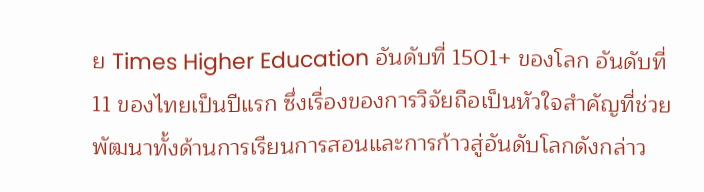ย Times Higher Education อันดับที่ 1501+ ของโลก อันดับที่ 11 ของไทยเป็นปีแรก ซึ่งเรื่องของการวิจัยถือเป็นหัวใจสำคัญที่ช่วยพัฒนาทั้งด้านการเรียนการสอนและการก้าวสู่อันดับโลกดังกล่าว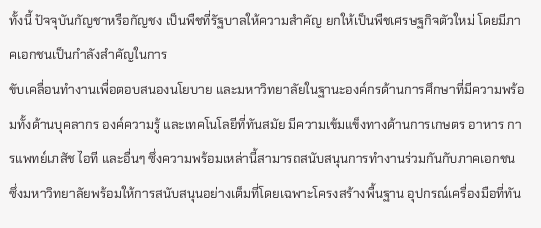ทั้งนี้ ปัจจุบันกัญชาหรือกัญชง เป็นพืชที่รัฐบาลให้ความสำคัญ ยกให้เป็นพืชเศรษฐกิจตัวใหม่ โดยมีภาคเอกชนเป็นกำลังสำคัญในการ
ขับเคลื่อนทำงานเพื่อตอบสนองนโยบาย และมหาวิทยาลัยในฐานะองค์กรด้านการศึกษาที่มีความพร้อมทั้งด้านบุคลากร องค์ความรู้ และเทคโนโลยีที่ทันสมัย มีความเข้มแข็งทางด้านการเกษตร อาหาร การแพทย์เภสัช ไอที และอื่นๆ ซึ่งความพร้อมเหล่านี้สามารถสนับสนุนการทำงานร่วมกันกับภาคเอกชน ซึ่งมหาวิทยาลัยพร้อมให้การสนับสนุนอย่างเต็มที่โดยเฉพาะโครงสร้างพื้นฐาน อุปกรณ์เครื่องมือที่ทัน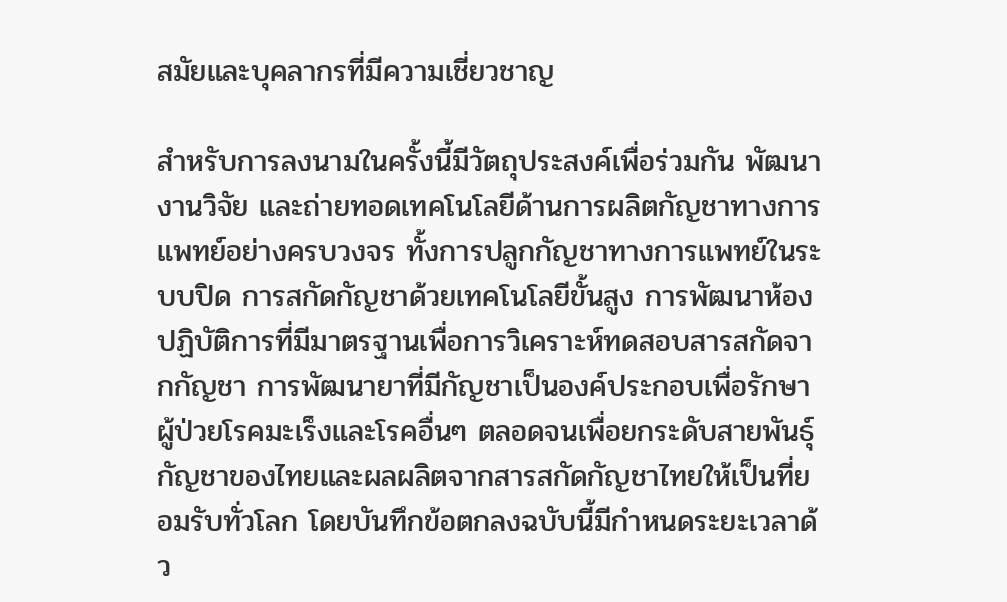สมัยและบุคลากรที่มีความเชี่ยวชาญ

สำหรับการลงนามในครั้งนี้มีวัตถุประสงค์เพื่อร่วมกัน พัฒนางานวิจัย และถ่ายทอดเทคโนโลยีด้านการผลิตกัญชาทางการแพทย์อย่างครบวงจร ทั้งการปลูกกัญชาทางการแพทย์ในระบบปิด การสกัดกัญชาด้วยเทคโนโลยีขั้นสูง การพัฒนาห้องปฏิบัติการที่มีมาตรฐานเพื่อการวิเคราะห์ทดสอบสารสกัดจากกัญชา การพัฒนายาที่มีกัญชาเป็นองค์ประกอบเพื่อรักษาผู้ป่วยโรคมะเร็งและโรคอื่นๆ ตลอดจนเพื่อยกระดับสายพันธุ์กัญชาของไทยและผลผลิตจากสารสกัดกัญชาไทยให้เป็นที่ยอมรับทั่วโลก โดยบันทึกข้อตกลงฉบับนี้มีกำหนดระยะเวลาด้ว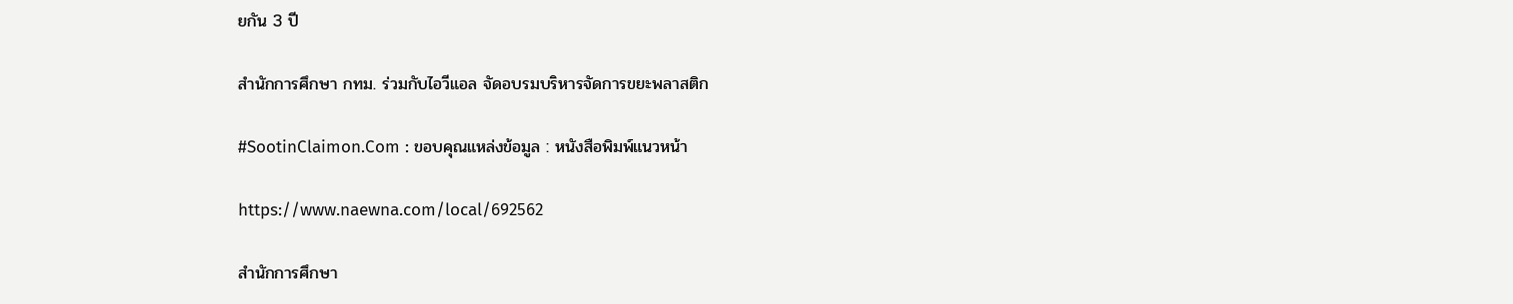ยกัน 3 ปี

สำนักการศึกษา กทม. ร่วมกับไอวีแอล จัดอบรมบริหารจัดการขยะพลาสติก

#SootinClaimon.Com : ขอบคุณแหล่งข้อมูล : หนังสือพิมพ์แนวหน้า

https://www.naewna.com/local/692562

สำนักการศึกษา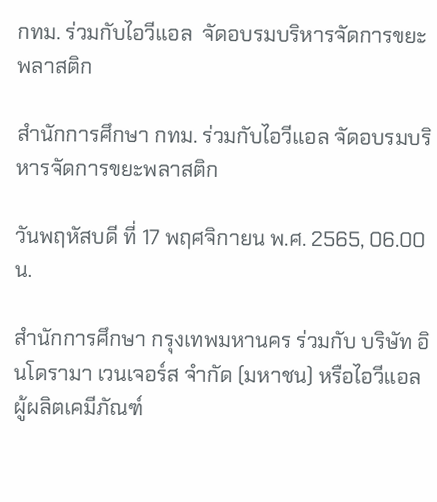กทม. ร่วมกับไอวีแอล  จัดอบรมบริหารจัดการขยะพลาสติก

สำนักการศึกษา กทม. ร่วมกับไอวีแอล จัดอบรมบริหารจัดการขยะพลาสติก

วันพฤหัสบดี ที่ 17 พฤศจิกายน พ.ศ. 2565, 06.00 น.

สำนักการศึกษา กรุงเทพมหานคร ร่วมกับ บริษัท อินโดรามา เวนเจอร์ส จำกัด (มหาชน) หรือไอวีแอล ผู้ผลิตเคมีภัณฑ์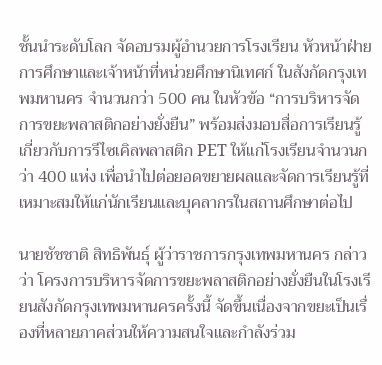ชั้นนำระดับโลก จัดอบรมผู้อำนวยการโรงเรียน หัวหน้าฝ่ายการศึกษาและเจ้าหน้าที่หน่วยศึกษานิเทศก์ ในสังกัดกรุงเทพมหานคร จำนวนกว่า 500 คน ในหัวข้อ “การบริหารจัดการขยะพลาสติกอย่างยั่งยืน” พร้อมส่งมอบสื่อการเรียนรู้เกี่ยวกับการรีไซเคิลพลาสติก PET ให้แก่โรงเรียนจำนวนกว่า 400 แห่ง เพื่อนำไปต่อยอดขยายผลและจัดการเรียนรู้ที่เหมาะสมให้แก่นักเรียนและบุคลากรในสถานศึกษาต่อไป

นายชัชชาติ สิทธิพันธุ์ ผู้ว่าราชการกรุงเทพมหานคร กล่าวว่า โครงการบริหารจัดการขยะพลาสติกอย่างยั่งยืนในโรงเรียนสังกัดกรุงเทพมหานครครั้งนี้ จัดขึ้นเนื่องจากขยะเป็นเรื่องที่หลายภาคส่วนให้ความสนใจและกำลังร่วม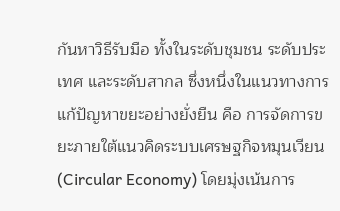กันหาวิธีรับมือ ทั้งในระดับชุมชน ระดับประเทศ และระดับสากล ซึ่งหนึ่งในแนวทางการแก้ปัญหาขยะอย่างยั่งยืน คือ การจัดการขยะภายใต้แนวคิดระบบเศรษฐกิจหมุนเวียน (Circular Economy) โดยมุ่งเน้นการ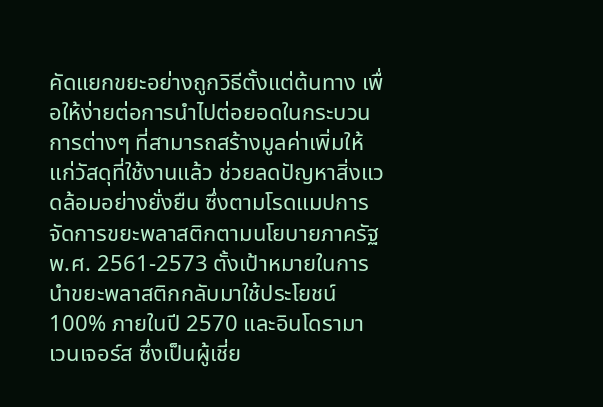คัดแยกขยะอย่างถูกวิธีตั้งแต่ต้นทาง เพื่อให้ง่ายต่อการนำไปต่อยอดในกระบวนการต่างๆ ที่สามารถสร้างมูลค่าเพิ่มให้แก่วัสดุที่ใช้งานแล้ว ช่วยลดปัญหาสิ่งแวดล้อมอย่างยั่งยืน ซึ่งตามโรดแมปการจัดการขยะพลาสติกตามนโยบายภาครัฐ พ.ศ. 2561-2573 ตั้งเป้าหมายในการนำขยะพลาสติกกลับมาใช้ประโยชน์ 100% ภายในปี 2570 และอินโดรามา เวนเจอร์ส ซึ่งเป็นผู้เชี่ย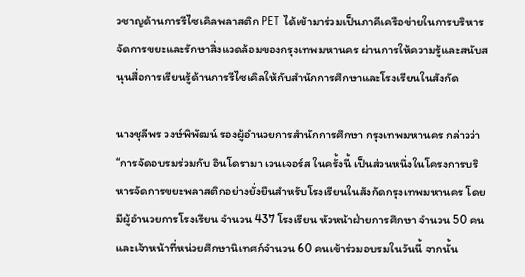วชาญด้านการรีไซเคิลพลาสติก PET ได้เข้ามาร่วมเป็นภาคีเครือข่ายในการบริหารจัดการขยะและรักษาสิ่งแวดล้อมของกรุงเทพมหานคร ผ่านการให้ความรู้และสนับสนุนสื่อการเรียนรู้ด้านการรีไซเคิลให้กับสำนักการศึกษาและโรงเรียนในสังกัด

นางชุลีพร วงษ์พิพัฒน์ รองผู้อำนวยการสำนักการศึกษา กรุงเทพมหานคร กล่าวว่า “การจัดอบรมร่วมกับ อินโดรามา เวนเจอร์ส ในครั้งนี้ เป็นส่วนหนึ่งในโครงการบริหารจัดการขยะพลาสติกอย่างยั่งยืนสำหรับโรงเรียนในสังกัดกรุงเทพมหานคร โดยมีผู้อำนวยการโรงเรียน จำนวน 437 โรงเรียน หัวหน้าฝ่ายการศึกษา จำนวน 50 คน และเจ้าหน้าที่หน่วยศึกษานิเทศก์จำนวน 60 คนเข้าร่วมอบรมในวันนี้ จากนั้น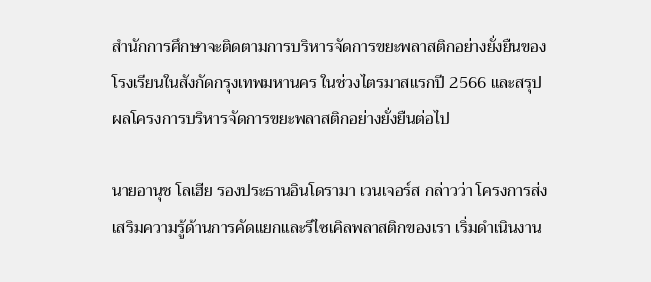สำนักการศึกษาจะติดตามการบริหารจัดการขยะพลาสติกอย่างยั่งยืนของโรงเรียนในสังกัดกรุงเทพมหานคร ในช่วงไตรมาสแรกปี 2566 และสรุปผลโครงการบริหารจัดการขยะพลาสติกอย่างยั่งยืนต่อไป

นายอานุช โลเฮีย รองประธานอินโดรามา เวนเจอร์ส กล่าวว่า โครงการส่งเสริมความรู้ด้านการคัดแยกและรีไซเคิลพลาสติกของเรา เริ่มดำเนินงาน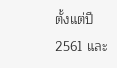ตั้งแต่ปี 2561 และ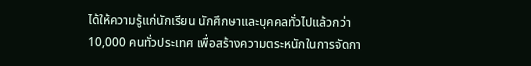ได้ให้ความรู้แก่นักเรียน นักศึกษาและบุคคลทั่วไปแล้วกว่า 10,000 คนทั่วประเทศ เพื่อสร้างความตระหนักในการจัดกา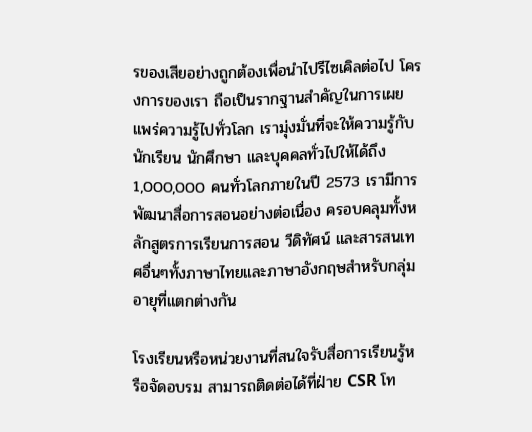รของเสียอย่างถูกต้องเพื่อนำไปรีไซเคิลต่อไป โครงการของเรา ถือเป็นรากฐานสำคัญในการเผยแพร่ความรู้ไปทั่วโลก เรามุ่งมั่นที่จะให้ความรู้กับนักเรียน นักศึกษา และบุคคลทั่วไปให้ได้ถึง 1,000,000 คนทั่วโลกภายในปี 2573 เรามีการพัฒนาสื่อการสอนอย่างต่อเนื่อง ครอบคลุมทั้งหลักสูตรการเรียนการสอน วีดิทัศน์ และสารสนเทศอื่นๆทั้งภาษาไทยและภาษาอังกฤษสำหรับกลุ่มอายุที่แตกต่างกัน

โรงเรียนหรือหน่วยงานที่สนใจรับสื่อการเรียนรู้หรือจัดอบรม สามารถติดต่อได้ที่ฝ่าย CSR โท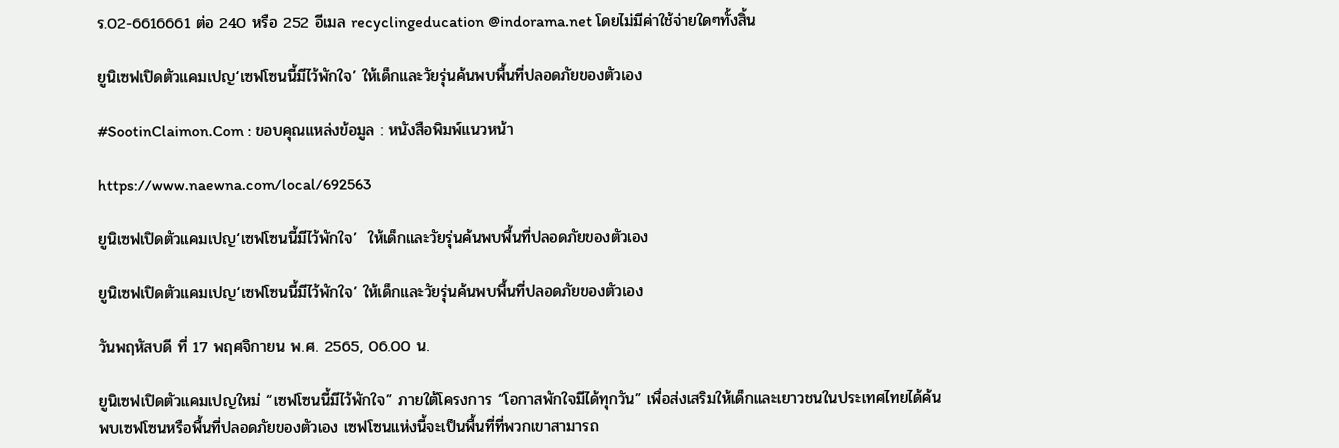ร.02-6616661 ต่อ 240 หรือ 252 อีเมล recyclingeducation @indorama.net โดยไม่มีค่าใช้จ่ายใดๆทั้งสิ้น

ยูนิเซฟเปิดตัวแคมเปญ‘เซฟโซนนี้มีไว้พักใจ’ ให้เด็กและวัยรุ่นค้นพบพื้นที่ปลอดภัยของตัวเอง

#SootinClaimon.Com : ขอบคุณแหล่งข้อมูล : หนังสือพิมพ์แนวหน้า

https://www.naewna.com/local/692563

ยูนิเซฟเปิดตัวแคมเปญ‘เซฟโซนนี้มีไว้พักใจ’  ให้เด็กและวัยรุ่นค้นพบพื้นที่ปลอดภัยของตัวเอง

ยูนิเซฟเปิดตัวแคมเปญ‘เซฟโซนนี้มีไว้พักใจ’ ให้เด็กและวัยรุ่นค้นพบพื้นที่ปลอดภัยของตัวเอง

วันพฤหัสบดี ที่ 17 พฤศจิกายน พ.ศ. 2565, 06.00 น.

ยูนิเซฟเปิดตัวแคมเปญใหม่ “เซฟโซนนี้มีไว้พักใจ” ภายใต้โครงการ “โอกาสพักใจมีได้ทุกวัน” เพื่อส่งเสริมให้เด็กและเยาวชนในประเทศไทยได้ค้นพบเซฟโซนหรือพื้นที่ปลอดภัยของตัวเอง เซฟโซนแห่งนี้จะเป็นพื้นที่ที่พวกเขาสามารถ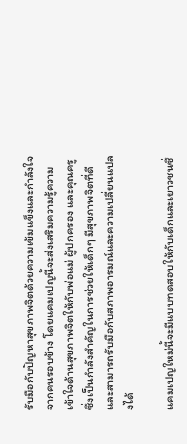รับมือกับปัญหาสุขภาพจิตด้วยความเข้มแข็งและกำลังใจจากคนรอบข้าง โดยแคมเปญนี้จะส่งเสริมความรู้ความเข้าใจด้านสุขภาพจิตให้กับพ่อแม่ ผู้ปกครอง และคุณครู ซึ่งเป็นกำลังสำคัญในการช่วยให้เด็กๆ มีสุขภาพจิตที่ดีและสามารถรับมือกับสภาพอารมณ์และความเปลี่ยนแปลงได้

แคมเปญใหม่นี้จะมีแบบทดสอบให้กับเด็กและเยาวชนซึ่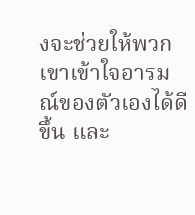งจะช่วยให้พวกเขาเข้าใจอารมณ์ของตัวเองได้ดีขึ้น และ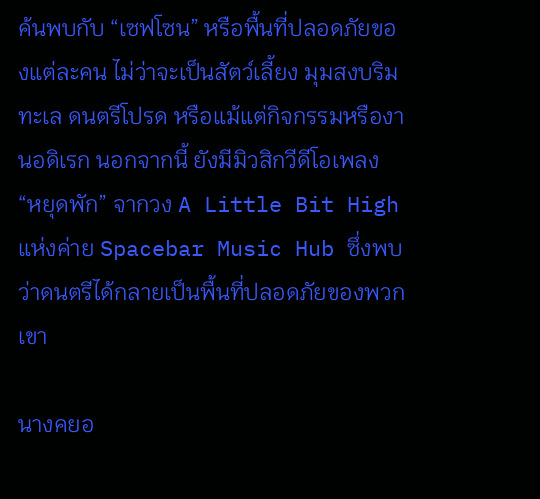ค้นพบกับ “เซฟโซน” หรือพื้นที่ปลอดภัยของแต่ละคน ไม่ว่าจะเป็นสัตว์เลี้ยง มุมสงบริมทะเล ดนตรีโปรด หรือแม้แต่กิจกรรมหรืองานอดิเรก นอกจากนี้ ยังมีมิวสิกวีดีโอเพลง “หยุดพัก” จากวง A Little Bit High แห่งค่าย Spacebar Music Hub ซึ่งพบว่าดนตรีได้กลายเป็นพื้นที่ปลอดภัยของพวกเขา

นางคยอ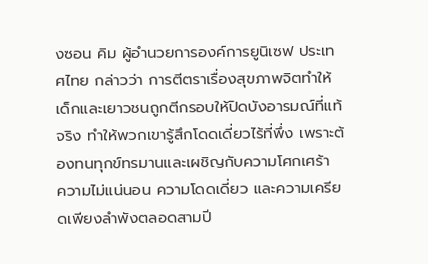งซอน คิม ผู้อำนวยการองค์การยูนิเซฟ ประเทศไทย กล่าวว่า การตีตราเรื่องสุขภาพจิตทำให้เด็กและเยาวชนถูกตีกรอบให้ปิดบังอารมณ์ที่แท้จริง ทำให้พวกเขารู้สึกโดดเดี่ยวไร้ที่พึ่ง เพราะต้องทนทุกข์ทรมานและเผชิญกับความโศกเศร้า
ความไม่แน่นอน ความโดดเดี่ยว และความเครียดเพียงลำพังตลอดสามปี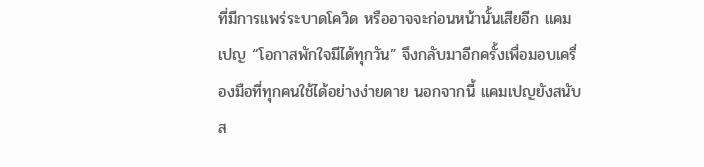ที่มีการแพร่ระบาดโควิด หรืออาจจะก่อนหน้านั้นเสียอีก แคมเปญ “โอกาสพักใจมีได้ทุกวัน” จึงกลับมาอีกครั้งเพื่อมอบเครื่องมือที่ทุกคนใช้ได้อย่างง่ายดาย นอกจากนี้ แคมเปญยังสนับส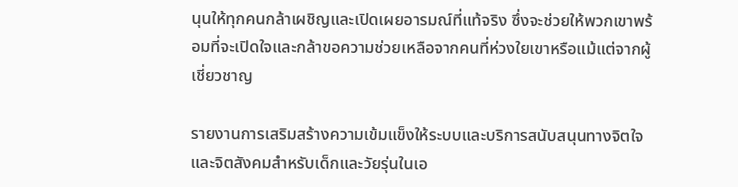นุนให้ทุกคนกล้าเผชิญและเปิดเผยอารมณ์ที่แท้จริง ซึ่งจะช่วยให้พวกเขาพร้อมที่จะเปิดใจและกล้าขอความช่วยเหลือจากคนที่ห่วงใยเขาหรือแม้แต่จากผู้เชี่ยวชาญ

รายงานการเสริมสร้างความเข้มแข็งให้ระบบและบริการสนับสนุนทางจิตใจและจิตสังคมสำหรับเด็กและวัยรุ่นในเอ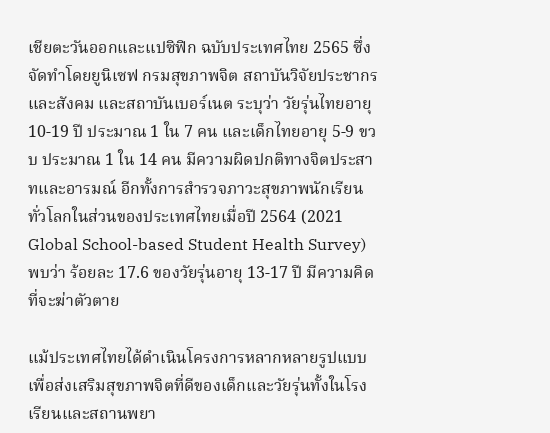เชียตะวันออกและแปซิฟิก ฉบับประเทศไทย 2565 ซึ่งจัดทำโดยยูนิเซฟ กรมสุขภาพจิต สถาบันวิจัยประชากรและสังคม และสถาบันเบอร์เนต ระบุว่า วัยรุ่นไทยอายุ 10-19 ปี ประมาณ 1 ใน 7 คน และเด็กไทยอายุ 5-9 ขวบ ประมาณ 1 ใน 14 คน มีความผิดปกติทางจิตประสาทและอารมณ์ อีกทั้งการสำรวจภาวะสุขภาพนักเรียนทั่วโลกในส่วนของประเทศไทยเมื่อปี 2564 (2021 Global School-based Student Health Survey) พบว่า ร้อยละ 17.6 ของวัยรุ่นอายุ 13-17 ปี มีความคิดที่จะฆ่าตัวตาย

แม้ประเทศไทยได้ดำเนินโครงการหลากหลายรูปแบบเพื่อส่งเสริมสุขภาพจิตที่ดีของเด็กและวัยรุ่นทั้งในโรงเรียนและสถานพยา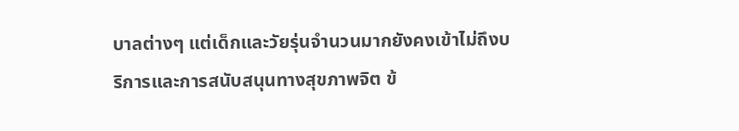บาลต่างๆ แต่เด็กและวัยรุ่นจำนวนมากยังคงเข้าไม่ถึงบริการและการสนับสนุนทางสุขภาพจิต ข้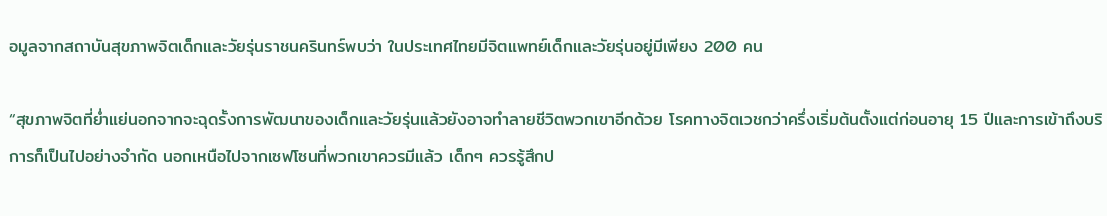อมูลจากสถาบันสุขภาพจิตเด็กและวัยรุ่นราชนครินทร์พบว่า ในประเทศไทยมีจิตแพทย์เด็กและวัยรุ่นอยู่มีเพียง 200 คน

“สุขภาพจิตที่ย่ำแย่นอกจากจะฉุดรั้งการพัฒนาของเด็กและวัยรุ่นแล้วยังอาจทำลายชีวิตพวกเขาอีกด้วย โรคทางจิตเวชกว่าครึ่งเริ่มต้นตั้งแต่ก่อนอายุ 15 ปีและการเข้าถึงบริการก็เป็นไปอย่างจำกัด นอกเหนือไปจากเซฟโซนที่พวกเขาควรมีแล้ว เด็กๆ ควรรู้สึกป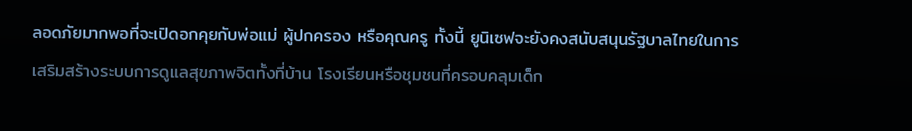ลอดภัยมากพอที่จะเปิดอกคุยกับพ่อแม่ ผู้ปกครอง หรือคุณครู ทั้งนี้ ยูนิเซฟจะยังคงสนับสนุนรัฐบาลไทยในการเสริมสร้างระบบการดูแลสุขภาพจิตทั้งที่บ้าน โรงเรียนหรือชุมชนที่ครอบคลุมเด็ก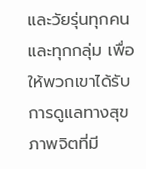และวัยรุ่นทุกคนและทุกกลุ่ม เพื่อให้พวกเขาได้รับการดูแลทางสุขภาพจิตที่มี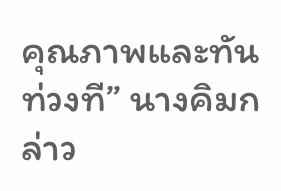คุณภาพและทันท่วงที” นางคิมกล่าว